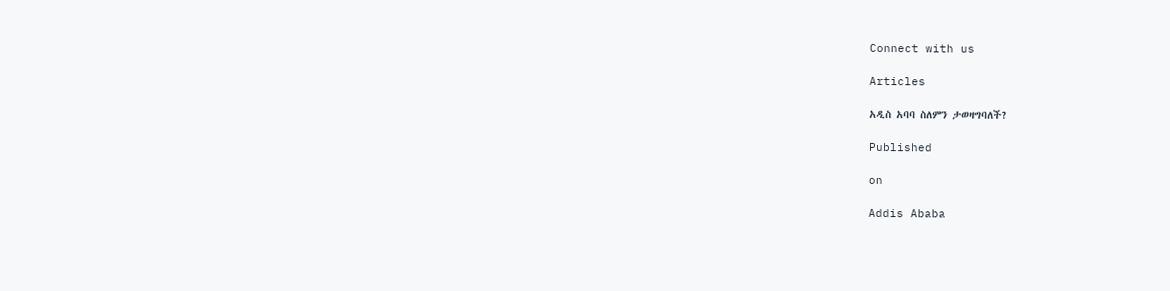Connect with us

Articles

አዲስ አባባ ስለምን ታወዛግባለች?

Published

on

Addis Ababa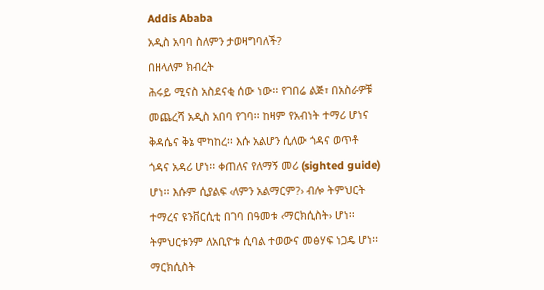Addis Ababa
አዲስ አባባ ስለምን ታወዛግባለች?
በዘላለም ክብረት
ሕሩይ ሚናስ አስደናቂ ሰው ነው፡፡ የገበሬ ልጅ፣ በአስራዎቹ መጨረሻ አዲስ አበባ የገባ፡፡ ከዛም የአብነት ተማሪ ሆነና ቅዳሴና ቅኔ ሞካከረ፡፡ እሱ አልሆን ሲለው ጎዳና ወጥቶ ጎዳና አዳሪ ሆነ፡፡ ቀጠለና የለማኝ መሪ (sighted guide) ሆነ፡፡ እሱም ሲያልፍ ‹ለምን አልማርም?› ብሎ ትምህርት ተማረና ዩንቨርሲቲ በገባ በዓመቱ ‹ማርክሲስት› ሆነ፡፡ ትምህርቱንም ለአቢዮቱ ሲባል ተወውና መፅሃፍ ነጋዴ ሆነ፡፡ ማርክሲስት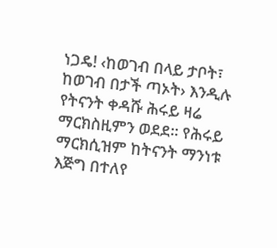ነጋዴ! ‹ከወገብ በላይ ታቦት፣ ከወገብ በታች ጣኦት› እንዲሉ የትናንት ቀዳሹ ሕሩይ ዛሬ ማርክስዚምን ወደደ፡፡ የሕሩይ ማርክሲዝም ከትናንት ማንነቱ እጅግ በተለየ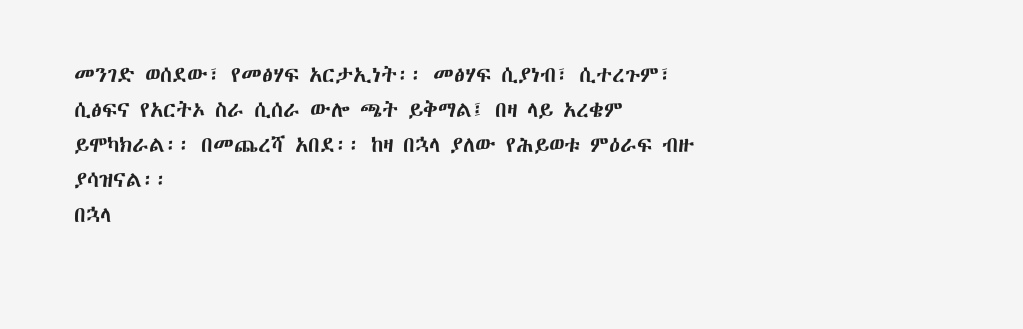መንገድ ወሰደው፣ የመፅሃፍ አርታኢነት፡፡ መፅሃፍ ሲያነብ፣ ሲተረጉም፣ ሲፅፍና የአርትኦ ስራ ሲሰራ ውሎ ጫት ይቅማል፤ በዛ ላይ አረቄም ይሞካክራል፡፡ በመጨረሻ አበደ፡፡ ከዛ በኋላ ያለው የሕይወቱ ምዕራፍ ብዙ ያሳዝናል፡፡
በኋላ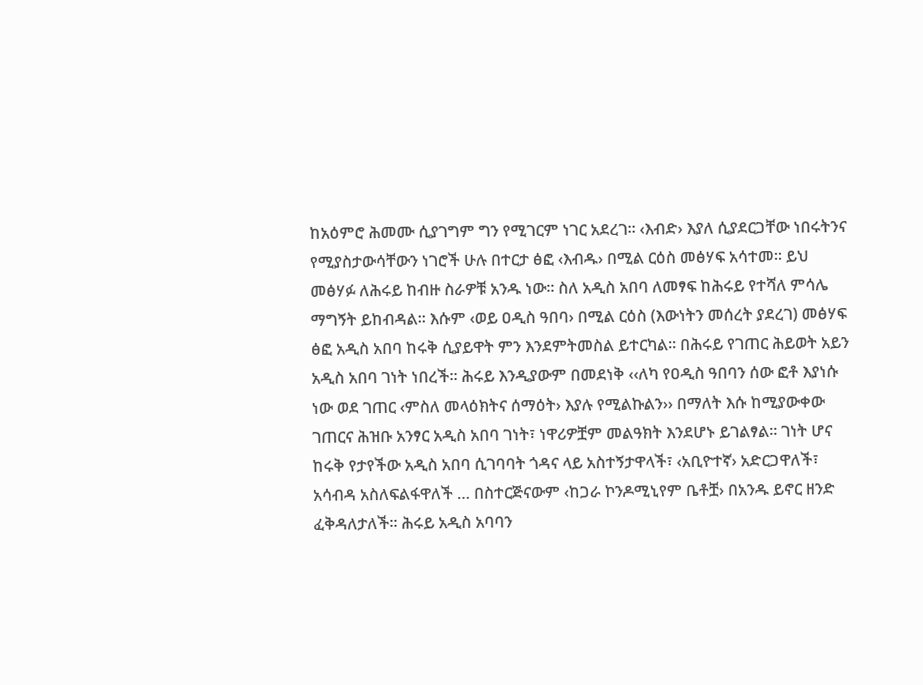ከአዕምሮ ሕመሙ ሲያገግም ግን የሚገርም ነገር አደረገ፡፡ ‹እብድ› እያለ ሲያደርጋቸው ነበሩትንና የሚያስታውሳቸውን ነገሮች ሁሉ በተርታ ፅፎ ‹እብዱ› በሚል ርዕስ መፅሃፍ አሳተመ፡፡ ይህ መፅሃፉ ለሕሩይ ከብዙ ስራዎቹ አንዱ ነው፡፡ ስለ አዲስ አበባ ለመፃፍ ከሕሩይ የተሻለ ምሳሌ ማግኝት ይከብዳል፡፡ እሱም ‹ወይ ዐዲስ ዓበባ› በሚል ርዕስ (እውነትን መሰረት ያደረገ) መፅሃፍ ፅፎ አዲስ አበባ ከሩቅ ሲያይዋት ምን እንደምትመስል ይተርካል፡፡ በሕሩይ የገጠር ሕይወት አይን አዲስ አበባ ገነት ነበረች፡፡ ሕሩይ እንዲያውም በመደነቅ ‹‹ለካ የዐዲስ ዓበባን ሰው ፎቶ እያነሱ ነው ወደ ገጠር ‹ምስለ መላዕክትና ሰማዕት› እያሉ የሚልኩልን›› በማለት እሱ ከሚያውቀው ገጠርና ሕዝቡ አንፃር አዲስ አበባ ገነት፣ ነዋሪዎቿም መልዓክት እንደሆኑ ይገልፃል፡፡ ገነት ሆና ከሩቅ የታየችው አዲስ አበባ ሲገባባት ጎዳና ላይ አስተኝታዋላች፣ ‹አቢዮተኛ› አድርጋዋለች፣ አሳብዳ አስለፍልፋዋለች … በስተርጅናውም ‹ከጋራ ኮንዶሚኒየም ቤቶቿ› በአንዱ ይኖር ዘንድ ፈቅዳለታለች፡፡ ሕሩይ አዲስ አባባን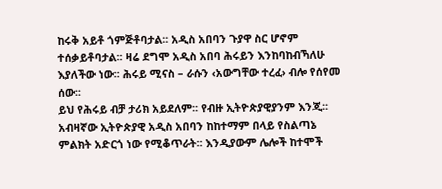ከሩቅ አይቶ ጎምጅቶባታል፡፡ አዲስ አበባን ጉያዋ ስር ሆኖም ተሰቃይቶባታል፡፡ ዛሬ ደግሞ አዲስ አበባ ሕሩይን እንከባከብኻለሁ እያለችው ነው፡፡ ሕሩይ ሚናስ – ራሱን ‹አውግቸው ተረፈ› ብሎ የሰየመ ሰው፡፡
ይህ የሕሩይ ብቻ ታሪክ አይደለም፡፡ የብዙ ኢትዮጵያዊያንም እንጂ፡፡ አብዛኛው ኢትዮጵያዊ አዲስ አበባን ከከተማም በላይ የስልጣኔ ምልክት አድርጎ ነው የሚቆጥራት፡፡ እንዲያውም ሌሎች ከተሞች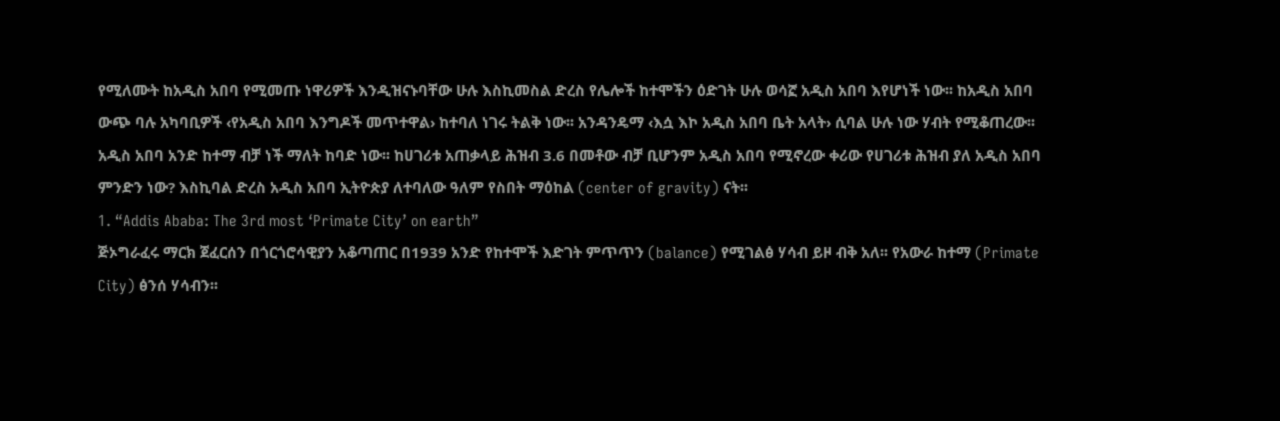የሚለሙት ከአዲስ አበባ የሚመጡ ነዋሪዎች እንዲዝናኑባቸው ሁሉ እስኪመስል ድረስ የሌሎች ከተሞችን ዕድገት ሁሉ ወሳኟ አዲስ አበባ እየሆነች ነው፡፡ ከአዲስ አበባ ውጭ ባሉ አካባቢዎች ‹የአዲስ አበባ እንግዶች መጥተዋል› ከተባለ ነገሩ ትልቅ ነው፡፡ አንዳንዴማ ‹እሷ እኮ አዲስ አበባ ቤት አላት› ሲባል ሁሉ ነው ሃብት የሚቆጠረው፡፡
አዲስ አበባ አንድ ከተማ ብቻ ነች ማለት ከባድ ነው፡፡ ከሀገሪቱ አጠቃላይ ሕዝብ 3.6 በመቶው ብቻ ቢሆንም አዲስ አበባ የሚኖረው ቀሪው የሀገሪቱ ሕዝብ ያለ አዲስ አበባ ምንድን ነው? እስኪባል ድረስ አዲስ አበባ ኢትዮጵያ ለተባለው ዓለም የስበት ማዕከል (center of gravity) ናት፡፡
1. “Addis Ababa: The 3rd most ‘Primate City’ on earth”
ጅኦግራፈሩ ማርክ ጀፈርሰን በጎርጎሮሳዊያን አቆጣጠር በ1939 አንድ የከተሞች እድገት ምጥጥን (balance) የሚገልፅ ሃሳብ ይዞ ብቅ አለ፡፡ የአውራ ከተማ (Primate City) ፅንሰ ሃሳብን፡፡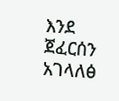እንደ ጀፈርሰን አገላለፅ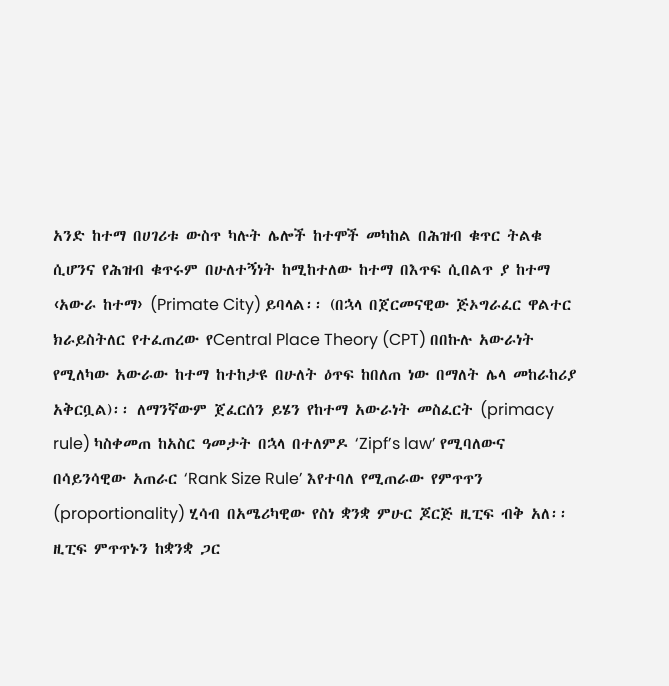አንድ ከተማ በሀገሪቱ ውስጥ ካሉት ሌሎች ከተሞች መካከል በሕዝብ ቁጥር ትልቁ ሲሆንና የሕዝብ ቁጥሩም በሁለተኝነት ከሚከተለው ከተማ በእጥፍ ሲበልጥ ያ ከተማ ‹አውራ ከተማ› (Primate City) ይባላል፡፡ (በኋላ በጀርመናዊው ጅኦግራፈር ዋልተር ክራይስትለር የተፈጠረው የCentral Place Theory (CPT) በበኩሉ አውራነት የሚለካው አውራው ከተማ ከተከታዩ በሁለት ዕጥፍ ከበለጠ ነው በማለት ሌላ መከራከሪያ አቅርቧል)፡፡ ለማንኛውም ጀፈርሰን ይሄን የከተማ አውራነት መስፈርት (primacy rule) ካስቀመጠ ከአስር ዓመታት በኋላ በተለምዶ ‘Zipf’s law’ የሚባለውና በሳይንሳዊው አጠራር ‘Rank Size Rule’ እየተባለ የሚጠራው የምጥጥን (proportionality) ሂሳብ በአሜሪካዊው የስነ ቋንቋ ምሁር ጆርጅ ዚፒፍ ብቅ አለ፡፡ ዚፒፍ ምጥጥኑን ከቋንቋ ጋር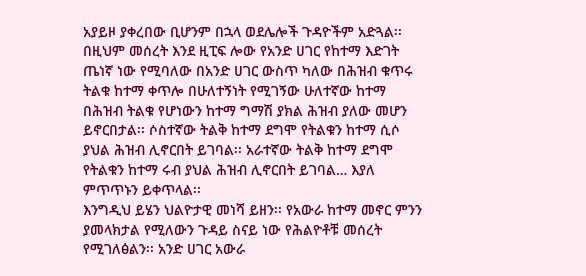አያይዞ ያቀረበው ቢሆንም በኋላ ወደሌሎች ጉዳዮችም አድጓል፡፡ በዚህም መሰረት እንደ ዚፒፍ ሎው የአንድ ሀገር የከተማ እድገት ጤነኛ ነው የሚባለው በአንድ ሀገር ውስጥ ካለው በሕዝብ ቁጥሩ ትልቁ ከተማ ቀጥሎ በሁለተኝነት የሚገኝው ሁለተኛው ከተማ በሕዝብ ትልቁ የሆነውን ከተማ ግማሽ ያክል ሕዝብ ያለው መሆን ይኖርበታል፡፡ ሶስተኛው ትልቅ ከተማ ደግሞ የትልቁን ከተማ ሲሶ ያህል ሕዝብ ሊኖርበት ይገባል፡፡ አራተኛው ትልቅ ከተማ ደግሞ የትልቁን ከተማ ሩብ ያህል ሕዝብ ሊኖርበት ይገባል… እያለ ምጥጥኑን ይቀጥላል፡፡
እንግዲህ ይሄን ህልዮታዊ መነሻ ይዘን፡፡ የአውራ ከተማ መኖር ምንን ያመላክታል የሚለውን ጉዳይ ስናይ ነው የሕልዮቶቹ መሰረት የሚገለፅልን፡፡ አንድ ሀገር አውራ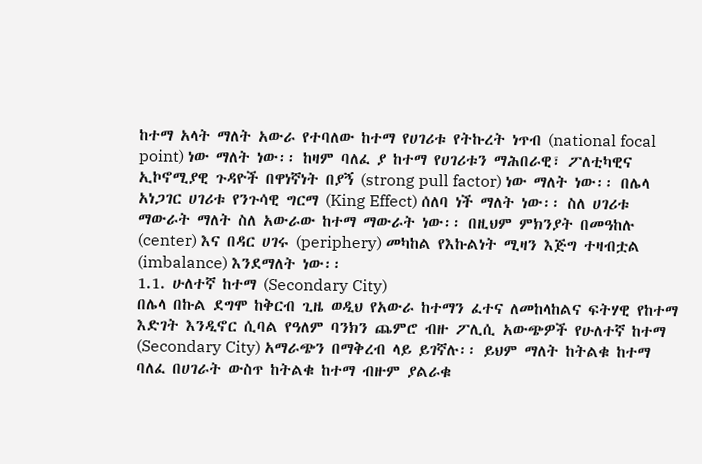ከተማ አላት ማለት አውራ የተባለው ከተማ የሀገሪቱ የትኩረት ነጥብ (national focal point) ነው ማለት ነው፡፡ ከዛም ባለፈ ያ ከተማ የሀገሪቱን ማሕበራዊ፣ ፖለቲካዊና ኢኮኖሚያዊ ጉዳዮች በዋነኛነት በያኝ (strong pull factor) ነው ማለት ነው፡፡ በሌላ አነጋገር ሀገሪቱ የንጉሳዊ ግርማ (King Effect) ሰለባ ነች ማለት ነው፡፡ ስለ ሀገሪቱ ማውራት ማለት ስለ አውራው ከተማ ማውራት ነው፡፡ በዚህም ምክንያት በመዓከሉ (center) እና በዳር ሀገሩ (periphery) መካከል የእኩልነት ሚዛን እጅግ ተዛብቷል (imbalance) እንደማለት ነው፡፡
1.1. ሁለተኛ ከተማ (Secondary City)
በሌላ በኩል ደግሞ ከቅርብ ጊዜ ወዲህ የአውራ ከተማን ፈተና ለመከላከልና ፍትሃዊ የከተማ እድገት እንዲኖር ሲባል የዓለም ባንክን ጨምሮ ብዙ ፖሊሲ አውጭዎች የሁለተኛ ከተማ (Secondary City) አማራጭን በማቅረብ ላይ ይገኛሉ፡፡ ይህም ማለት ከትልቁ ከተማ ባለፈ በሀገራት ውስጥ ከትልቁ ከተማ ብዙም ያልራቁ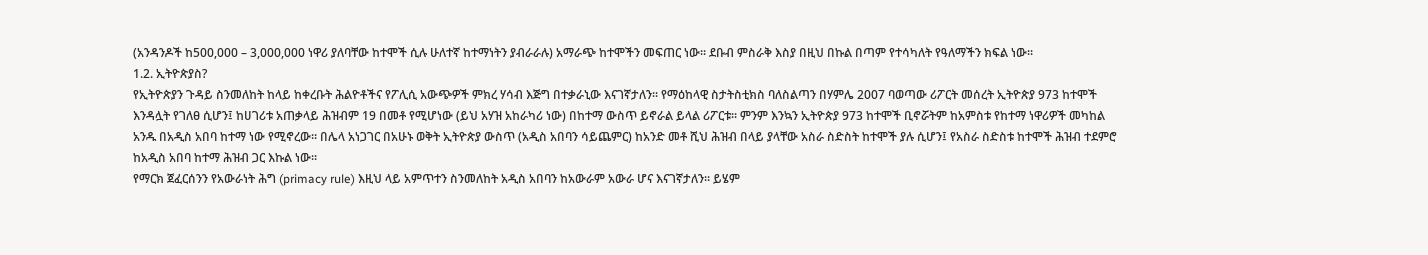(አንዳንዶች ከ500,000 – 3,000,000 ነዋሪ ያለባቸው ከተሞች ሲሉ ሁለተኛ ከተማነትን ያብራራሉ) አማራጭ ከተሞችን መፍጠር ነው፡፡ ደቡብ ምስራቅ እስያ በዚህ በኩል በጣም የተሳካለት የዓለማችን ክፍል ነው፡፡
1.2. ኢትዮጵያስ?
የኢትዮጵያን ጉዳይ ስንመለከት ከላይ ከቀረቡት ሕልዮቶችና የፖሊሲ አውጭዎች ምክረ ሃሳብ እጅግ በተቃራኒው እናገኛታለን፡፡ የማዕከላዊ ስታትስቲክስ ባለስልጣን በሃምሌ 2007 ባወጣው ሪፖርት መሰረት ኢትዮጵያ 973 ከተሞች እንዳሏት የገለፀ ሲሆን፤ ከሀገሪቱ አጠቃላይ ሕዝብም 19 በመቶ የሚሆነው (ይህ አሃዝ አከራካሪ ነው) በከተማ ውስጥ ይኖራል ይላል ሪፖርቱ፡፡ ምንም እንኳን ኢትዮጵያ 973 ከተሞች ቢኖሯትም ከአምስቱ የከተማ ነዋሪዎች መካከል አንዱ በአዲስ አበባ ከተማ ነው የሚኖረው፡፡ በሌላ አነጋገር በአሁኑ ወቅት ኢትዮጵያ ውስጥ (አዲስ አበባን ሳይጨምር) ከአንድ መቶ ሺህ ሕዝብ በላይ ያላቸው አስራ ስድስት ከተሞች ያሉ ሲሆን፤ የአስራ ስድስቱ ከተሞች ሕዝብ ተደምሮ ከአዲስ አበባ ከተማ ሕዝብ ጋር እኩል ነው፡፡
የማርክ ጀፈርሰንን የአውራነት ሕግ (primacy rule) እዚህ ላይ አምጥተን ስንመለከት አዲስ አበባን ከአውራም አውራ ሆና እናገኛታለን፡፡ ይሄም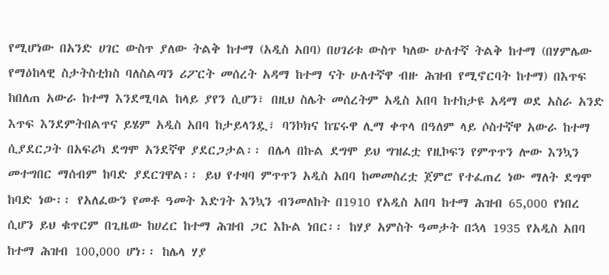የሚሆነው በአንድ ሀገር ውስጥ ያለው ትልቅ ከተማ (አዲስ አበባ) በሀገሪቱ ውስጥ ካለው ሁለተኛ ትልቅ ከተማ (በሃምሌው የማዕከላዊ ስታትስቲክስ ባለስልጣን ሪፖርት መሰረት አዳማ ከተማ ናት ሁለተኛዋ ብዙ ሕዝብ የሚኖርባት ከተማ) በእጥፍ ከበለጠ አውራ ከተማ እንደሚባል ከላይ ያየን ሲሆን፣ በዚህ ስሌት መሰረትም አዲስ አበባ ከተከታዩ አዳማ ወደ አስራ አንድ እጥፍ እንደምትበልጥና ይሄም አዲስ አበባ ከታይላንዷ፣ ባንኮክና ከፔሩዋ ሊማ ቀጥላ በዓለም ላይ ሶስተኛዋ አውራ ከተማ ሲያደርጋት በአፍሪካ ደግሞ አንደኛዋ ያደርጋታል፡፡ በሌላ በኩል ደግሞ ይህ ግዝፈቷ የዚኮፍን የምጥጥን ሎው እንኳን መተግበር ማሰብም ከባድ ያደርገዋል፡፡ ይህ የተዛባ ምጥጥን አዲስ አበባ ከመመስረቷ ጀምሮ የተፈጠረ ነው ማለት ደግሞ ከባድ ነው፡፡ የአለፈውን የመቶ ዓመት እድገት እንኳን ብንመለከት በ1910 የአዲስ አበባ ከተማ ሕዝብ 65,000 የነበረ ሲሆን ይህ ቁጥርም በጊዜው ከሀረር ከተማ ሕዝብ ጋር እኩል ነበር፡፡ ከሃያ አምስት ዓመታት በኋላ 1935 የአዲስ አበባ ከተማ ሕዝብ 100,000 ሆነ፡፡ ከሌላ ሃያ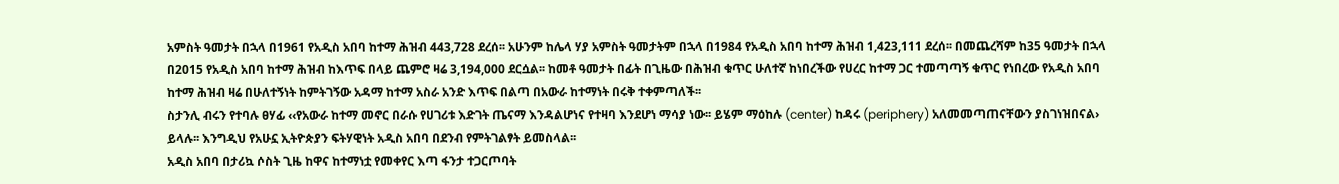አምስት ዓመታት በኋላ በ1961 የአዲስ አበባ ከተማ ሕዝብ 443,728 ደረሰ፡፡ አሁንም ከሌላ ሃያ አምስት ዓመታትም በኋላ በ1984 የአዲስ አበባ ከተማ ሕዝብ 1,423,111 ደረሰ፡፡ በመጨረሻም ከ35 ዓመታት በኋላ በ2015 የአዲስ አበባ ከተማ ሕዝብ ከእጥፍ በላይ ጨምሮ ዛሬ 3,194,000 ደርሷል፡፡ ከመቶ ዓመታት በፊት በጊዜው በሕዝብ ቁጥር ሁለተኛ ከነበረችው የሀረር ከተማ ጋር ተመጣጣኝ ቁጥር የነበረው የአዲስ አበባ ከተማ ሕዝብ ዛሬ በሁለተኝነት ከምትገኝው አዳማ ከተማ አስራ አንድ እጥፍ በልጣ በአውራ ከተማነት በሩቅ ተቀምጣለች፡፡
ስታንሊ ብሩን የተባሉ ፀሃፊ ‹‹የአውራ ከተማ መኖር በራሱ የሀገሪቱ እድገት ጤናማ እንዳልሆነና የተዛባ እንደሆነ ማሳያ ነው፡፡ ይሄም ማዕከሉ (center) ከዳሩ (periphery) አለመመጣጠናቸውን ያስገነዝበናል› ይላሉ፡፡ እንግዲህ የአሁኗ ኢትዮጵያን ፍትሃዊነት አዲስ አበባ በደንብ የምትገልፃት ይመስላል፡፡
አዲስ አበባ በታሪኳ ሶስት ጊዜ ከዋና ከተማነቷ የመቀየር እጣ ፋንታ ተጋርጦባት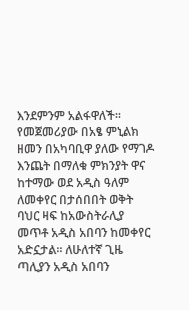እንደምንም አልፋዋለች፡፡ የመጀመሪያው በአፄ ምኒልክ ዘመን በአካባቢዋ ያለው የማገዶ እንጨት በማለቁ ምክንያት ዋና ከተማው ወደ አዲስ ዓለም ለመቀየር በታሰበበት ወቅት ባህር ዛፍ ከአውስትራሊያ መጥቶ አዲስ አበባን ከመቀየር አድኗታል፡፡ ለሁለተኛ ጊዜ ጣሊያን አዲስ አበባን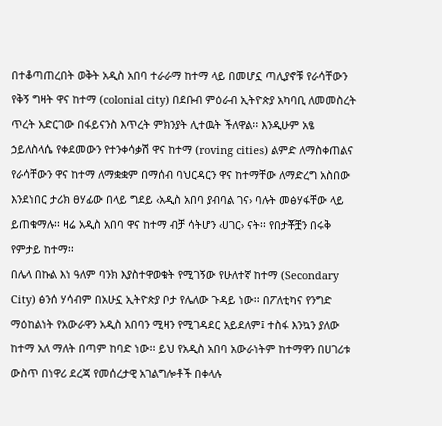በተቆጣጠረበት ወቅት አዲስ አበባ ተራራማ ከተማ ላይ በመሆኗ ጣሊያኖቹ የራሳቸውን የቅኝ ግዛት ዋና ከተማ (colonial city) በደቡብ ምዕራብ ኢትዮጵያ አካባቢ ለመመስረት ጥረት አድርገው በፋይናንስ እጥረት ምክንያት ሊተዉት ችለዋል፡፡ እንዲሁም አፄ ኃይለስላሴ የቀደመውን የተንቀሳቃሽ ዋና ከተማ (roving cities) ልምድ ለማስቀጠልና የራሳቸውን ዋና ከተማ ለማቋቋም በማሰብ ባህርዳርን ዋና ከተማቸው ለማድረግ አስበው እንደነበር ታሪክ ፀሃፊው በላይ ግደይ ‹አዲስ አበባ ያብባል ገና› ባሉት መፅሃፋቸው ላይ ይጠቁማሉ፡፡ ዛሬ አዲስ አበባ ዋና ከተማ ብቻ ሳትሆን ‹ሀገር› ናት፡፡ የበታቾቿን በሩቅ የምታይ ከተማ፡፡
በሌላ በኩል እነ ዓለም ባንክ እያስተዋወቁት የሚገኝው የሁለተኛ ከተማ (Secondary City) ፅንሰ ሃሳብም በአሁኗ ኢትዮጵያ ቦታ የሌለው ጉዳይ ነው፡፡ በፖለቲካና የንግድ ማዕከልነት የአውራዋን አዲስ አበባን ሚዛን የሚገዳደር አይደለም፤ ተስፋ እንኳን ያለው ከተማ አለ ማለት በጣም ከባድ ነው፡፡ ይህ የአዲስ አበባ አውራነትም ከተማዋን በሀገሪቱ ውስጥ በነዋሪ ደረጃ የመሰረታዊ አገልግሎቶች በቀላሉ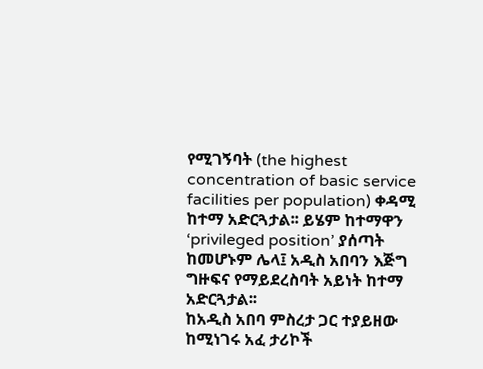የሚገኝባት (the highest concentration of basic service facilities per population) ቀዳሚ ከተማ አድርጓታል፡፡ ይሄም ከተማዋን ‘privileged position’ ያሰጣት ከመሆኑም ሌላ፤ አዲስ አበባን እጅግ ግዙፍና የማይደረስባት አይነት ከተማ አድርጓታል፡፡
ከአዲስ አበባ ምስረታ ጋር ተያይዘው ከሚነገሩ አፈ ታሪኮች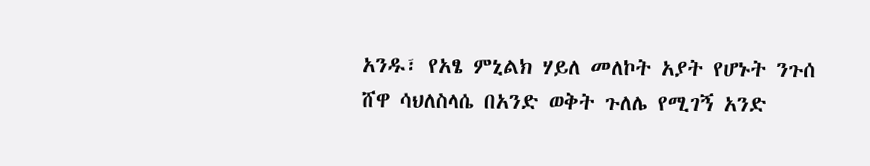አንዱ፣ የአፄ ምኒልክ ሃይለ መለኮት አያት የሆኑት ንጉሰ ሸዋ ሳህለስላሴ በአንድ ወቅት ጉለሌ የሚገኝ አንድ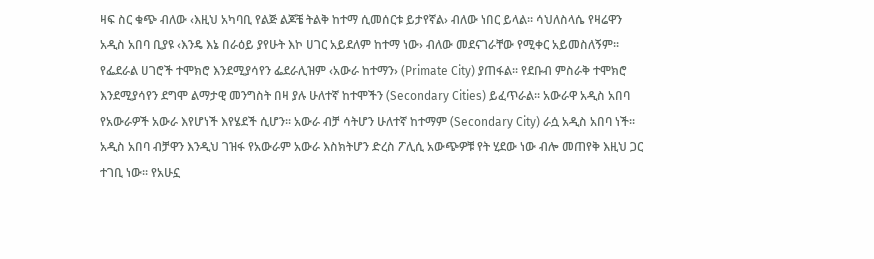ዛፍ ስር ቁጭ ብለው ‹እዚህ አካባቢ የልጅ ልጆቼ ትልቅ ከተማ ሲመሰርቱ ይታየኛል› ብለው ነበር ይላል፡፡ ሳህለስላሴ የዛሬዋን አዲስ አበባ ቢያዩ ‹እንዴ እኔ በራዕይ ያየሁት እኮ ሀገር አይደለም ከተማ ነው› ብለው መደናገራቸው የሚቀር አይመስለኝም፡፡
የፌደራል ሀገሮች ተሞክሮ እንደሚያሳየን ፌደራሊዝም ‹አውራ ከተማን› (Primate City) ያጠፋል፡፡ የደቡብ ምስራቅ ተሞክሮ እንደሚያሳየን ደግሞ ልማታዊ መንግስት በዛ ያሉ ሁለተኛ ከተሞችን (Secondary Cities) ይፈጥራል፡፡ አውራዋ አዲስ አበባ የአውራዎች አውራ እየሆነች እየሄደች ሲሆን፡፡ አውራ ብቻ ሳትሆን ሁለተኛ ከተማም (Secondary City) ራሷ አዲስ አበባ ነች፡፡ አዲስ አበባ ብቻዋን እንዲህ ገዝፋ የአውራም አውራ እስክትሆን ድረስ ፖሊሲ አውጭዎቹ የት ሂደው ነው ብሎ መጠየቅ እዚህ ጋር ተገቢ ነው፡፡ የአሁኗ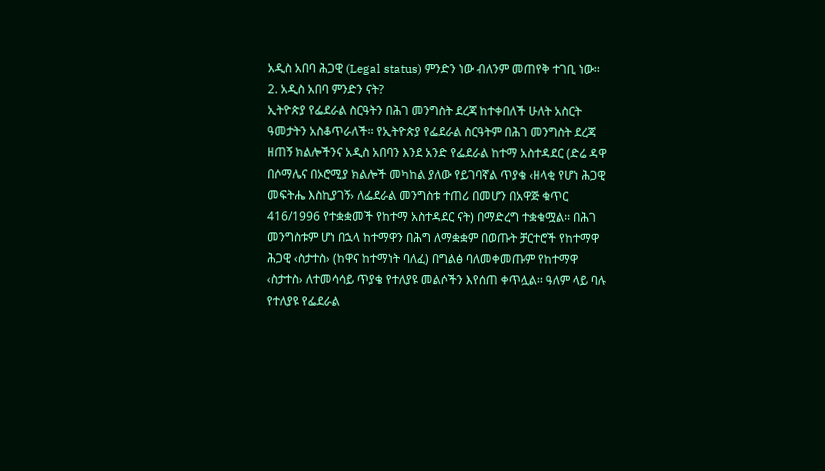አዲስ አበባ ሕጋዊ (Legal status) ምንድን ነው ብለንም መጠየቅ ተገቢ ነው፡፡
2. አዲስ አበባ ምንድን ናት?
ኢትዮጵያ የፌደራል ስርዓትን በሕገ መንግስት ደረጃ ከተቀበለች ሁለት አስርት ዓመታትን አስቆጥራለች፡፡ የኢትዮጵያ የፌደራል ስርዓትም በሕገ መንግስት ደረጃ ዘጠኝ ክልሎችንና አዲስ አበባን እንደ አንድ የፌደራል ከተማ አስተዳደር (ድሬ ዳዋ በሶማሌና በኦሮሚያ ክልሎች መካከል ያለው የይገባኛል ጥያቄ ‹ዘላቂ የሆነ ሕጋዊ መፍትሔ እስኪያገኝ› ለፌደራል መንግስቱ ተጠሪ በመሆን በአዋጅ ቁጥር 416/1996 የተቋቋመች የከተማ አስተዳደር ናት) በማድረግ ተቋቁሟል፡፡ በሕገ መንግስቱም ሆነ በኋላ ከተማዋን በሕግ ለማቋቋም በወጡት ቻርተሮች የከተማዋ ሕጋዊ ‹ስታተስ› (ከዋና ከተማነት ባለፈ) በግልፅ ባለመቀመጡም የከተማዋ ‹ስታተስ› ለተመሳሳይ ጥያቄ የተለያዩ መልሶችን እየሰጠ ቀጥሏል፡፡ ዓለም ላይ ባሉ የተለያዩ የፌደራል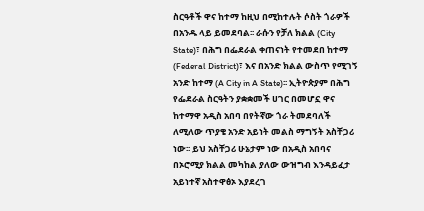ስርዓቶች ዋና ከተማ ከዚህ በሚከተሉት ሶስት ጎራዎች በአንዱ ላይ ይመደባል፡፡ ራሱን የቻለ ክልል (City State)፣ በሕግ በፌደራል ቀጠናነት የተመደበ ከተማ (Federal District)፣ እና በአንድ ክልል ውስጥ የሚገኝ አንድ ከተማ (A City in A State)፡፡ ኢትዮጵያም በሕግ የፌደራል ስርዓትን ያቋቋመች ሀገር በመሆኗ ዋና ከተማዋ አዲስ አበባ በየትኛው ጎራ ትመደባለች ለሚለው ጥያቄ አንድ አይነት መልስ ማግኝት አስቸጋሪ ነው፡፡ ይህ አስቸጋሪ ሁኔታም ነው በአዲስ አበባና በኦሮሚያ ክልል መካከል ያለው ውዝግብ እንዳይፈታ አይነተኛ አስተዋፅኦ እያደረገ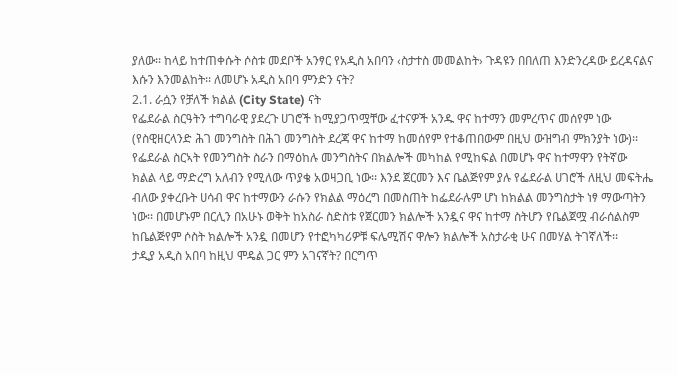ያለው፡፡ ከላይ ከተጠቀሱት ሶስቱ መደቦች አንፃር የአዲስ አበባን ‹ስታተስ መመልከት› ጉዳዩን በበለጠ እንድንረዳው ይረዳናልና እሱን እንመልከት፡፡ ለመሆኑ አዲስ አበባ ምንድን ናት?
2.1. ራሷን የቻለች ክልል (City State) ናት
የፌደራል ስርዓትን ተግባራዊ ያደረጉ ሀገሮች ከሚያጋጥሟቸው ፈተናዎች አንዱ ዋና ከተማን መምረጥና መሰየም ነው (የስዊዘርላንድ ሕገ መንግስት በሕገ መንግስት ደረጃ ዋና ከተማ ከመሰየም የተቆጠበውም በዚህ ውዝግብ ምክንያት ነው)፡፡ የፌደራል ስርኣት የመንግስት ስራን በማዕከሉ መንግስትና በክልሎች መካከል የሚከፍል በመሆኑ ዋና ከተማዋን የትኛው ክልል ላይ ማድረግ አለብን የሚለው ጥያቄ አወዛጋቢ ነው፡፡ እንደ ጀርመን እና ቤልጅየም ያሉ የፌደራል ሀገሮች ለዚህ መፍትሔ ብለው ያቀረቡት ሀሳብ ዋና ከተማውን ራሱን የክልል ማዕረግ በመስጠት ከፌደራሉም ሆነ ከክልል መንግስታት ነፃ ማውጣትን ነው፡፡ በመሆኑም በርሊን በአሁኑ ወቅት ከአስራ ስድስቱ የጀርመን ክልሎች አንዷና ዋና ከተማ ስትሆን የቤልጀሟ ብራሰልስም ከቤልጅየም ሶስት ክልሎች አንዷ በመሆን የተፎካካሪዎቹ ፍሌሚሽና ዋሎን ክልሎች አስታራቂ ሁና በመሃል ትገኛለች፡፡
ታዲያ አዲስ አበባ ከዚህ ሞዴል ጋር ምን አገናኛት? በርግጥ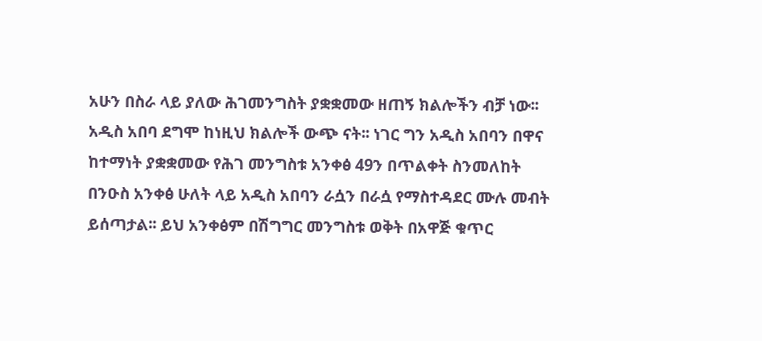አሁን በስራ ላይ ያለው ሕገመንግስት ያቋቋመው ዘጠኝ ክልሎችን ብቻ ነው፡፡ አዲስ አበባ ደግሞ ከነዚህ ክልሎች ውጭ ናት፡፡ ነገር ግን አዲስ አበባን በዋና ከተማነት ያቋቋመው የሕገ መንግስቱ አንቀፅ 49ን በጥልቀት ስንመለከት በንዑስ አንቀፅ ሁለት ላይ አዲስ አበባን ራሷን በራሷ የማስተዳደር ሙሉ መብት ይሰጣታል፡፡ ይህ አንቀፅም በሽግግር መንግስቱ ወቅት በአዋጅ ቁጥር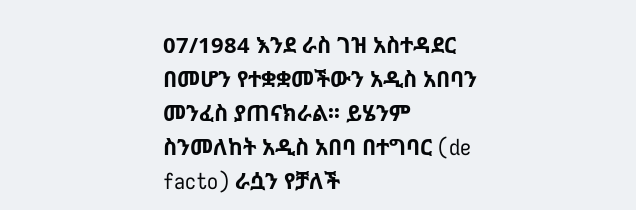07/1984 እንደ ራስ ገዝ አስተዳደር በመሆን የተቋቋመችውን አዲስ አበባን መንፈስ ያጠናክራል፡፡ ይሄንም ስንመለከት አዲስ አበባ በተግባር (de facto) ራሷን የቻለች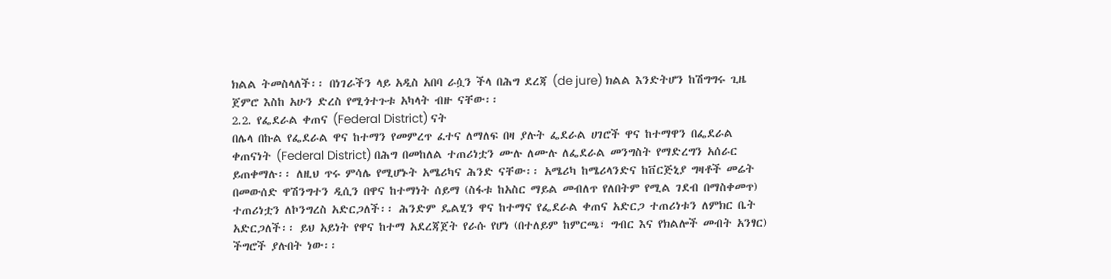ክልል ትመስላለች፡፡ በነገራችን ላይ አዲስ አበባ ራሷን ችላ በሕግ ደረጃ (de jure) ክልል እንድትሆን ከሽግግሩ ጊዜ ጀምሮ እስከ አሁን ድረስ የሚጎተጉቱ አካላት ብዙ ናቸው፡፡
2.2. የፌደራል ቀጠና (Federal District) ናት
በሌላ በኩል የፌደራል ዋና ከተማን የመምረጥ ፈተና ለማለፍ በዛ ያሉት ፌደራል ሀገሮች ዋና ከተማዋን በፌደራል ቀጠናነት (Federal District) በሕግ በመከለል ተጠሪነቷን ሙሉ ለሙሉ ለፌደራል መንግስት የማድረግን አሰራር ይጠቀማሉ፡፡ ለዚህ ጥሩ ምሳሌ የሚሆኑት አሜሪካና ሕንድ ናቸው፡፡ አሜሪካ ከሜሪላንድና ከቨርጅኒያ ግዛቶች መሬት በመውሰድ ዋሽንግተን ዲሲን በዋና ከተማነት ሰይማ (ስፋቱ ከአስር ማይል መብለጥ የለበትም የሚል ገደብ በማስቀመጥ) ተጠሪነቷን ለኮንግረስ አድርጋለች፡፡ ሕንድም ዴልሂን ዋና ከተማና የፌደራል ቀጠና አድርጋ ተጠሪነቱን ለምክር ቤት አድርጋለች፡፡ ይህ አይነት የዋና ከተማ አደረጃጀት የራሱ የሆነ (በተለይም ከምርጫ፣ ግብር እና የክልሎች መብት አንፃር) ችግሮች ያሉበት ነው፡፡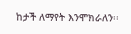ከታች ለማየት እንሞክራለን፡፡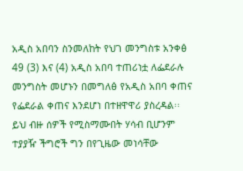አዲስ አበባን ስንመለከት የህገ መንግስቱ አንቀፅ 49 (3) እና (4) አዲስ አበባ ተጠሪነቷ ለፌደራሉ መንግስት መሆኑን በመግለፅ የአዲስ አበባ ቀጠና የፌደራል ቀጠና እንደሆነ በተዘዋዋሪ ያስረዳል፡፡ ይህ ብዙ ሰዎች የሚስማሙበት ሃሳብ ቢሆንም ተያያዥ ችግሮች ግን በየጊዜው መነሳቸው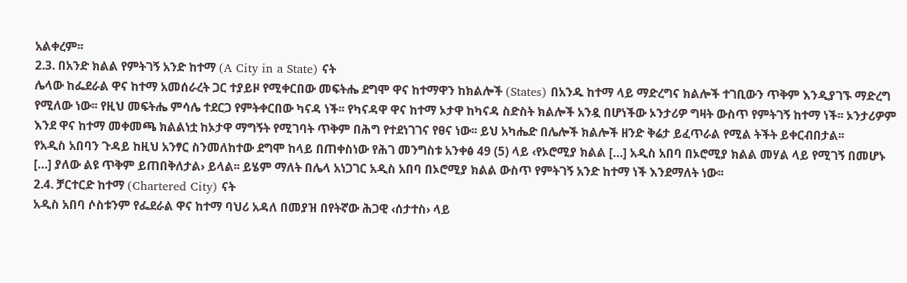አልቀረም፡፡
2.3. በአንድ ክልል የምትገኝ አንድ ከተማ (A City in a State) ናት
ሌላው ከፌደራል ዋና ከተማ አመሰራረት ጋር ተያይዞ የሚቀርበው መፍትሔ ደግሞ ዋና ከተማዋን ከክልሎች (States) በአንዱ ከተማ ላይ ማድረግና ክልሎች ተገቢውን ጥቅም እንዲያገኙ ማድረግ የሚለው ነው፡፡ የዚህ መፍትሔ ምሳሌ ተደርጋ የምትቀርበው ካናዳ ነች፡፡ የካናዳዋ ዋና ከተማ ኦታዋ ከካናዳ ስድስት ክልሎች አንዷ በሆነችው ኦንታሪዎ ግዛት ውስጥ የምትገኝ ከተማ ነች፡፡ ኦንታሪዎም እንደ ዋና ከተማ መቀመጫ ክልልነቷ ከኦታዋ ማግኝት የሚገባት ጥቅም በሕግ የተደነገገና የፀና ነው፡፡ ይህ አካሔድ በሌሎች ክልሎች ዘንድ ቅሬታ ይፈጥራል የሚል ትችት ይቀርብበታል፡፡
የአዲስ አበባን ጉዳይ ከዚህ አንፃር ስንመለከተው ደግሞ ከላይ በጠቀስነው የሕገ መንግስቱ አንቀፅ 49 (5) ላይ ‹የኦሮሚያ ክልል […] አዲስ አበባ በኦሮሚያ ክልል መሃል ላይ የሚገኝ በመሆኑ […] ያለው ልዩ ጥቅም ይጠበቅለታል› ይላል፡፡ ይሄም ማለት በሌላ አነጋገር አዲስ አበባ በኦሮሚያ ክልል ውስጥ የምትገኝ አንድ ከተማ ነች እንደማለት ነው፡፡
2.4. ቻርተርድ ከተማ (Chartered City) ናት
አዲስ አበባ ሶስቱንም የፌደራል ዋና ከተማ ባህሪ አዳለ በመያዝ በየትኛው ሕጋዊ ‹ሰታተስ› ላይ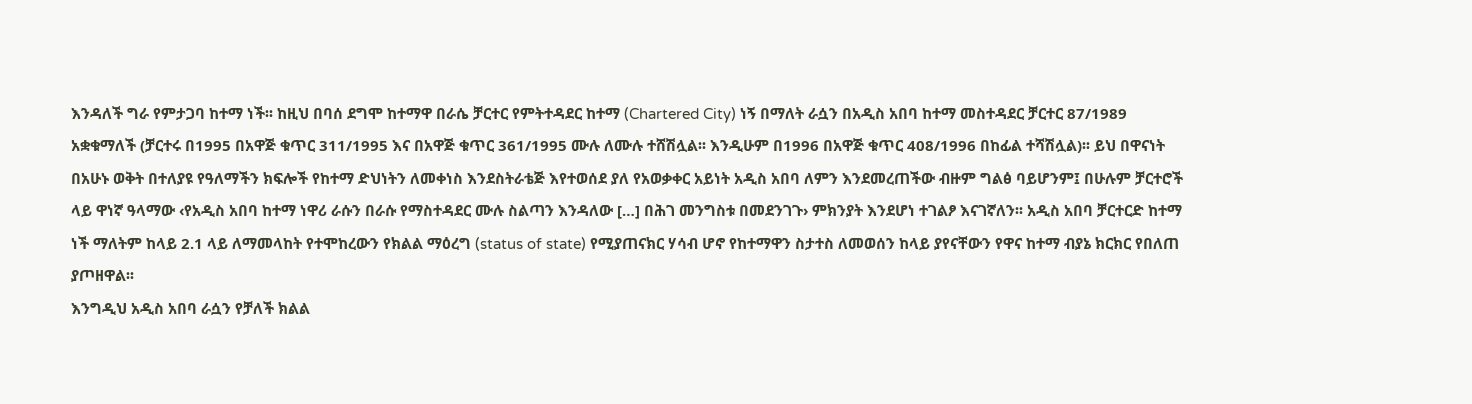እንዳለች ግራ የምታጋባ ከተማ ነች፡፡ ከዚህ በባሰ ደግሞ ከተማዋ በራሴ ቻርተር የምትተዳደር ከተማ (Chartered City) ነኝ በማለት ራሷን በአዲስ አበባ ከተማ መስተዳደር ቻርተር 87/1989 አቋቁማለች (ቻርተሩ በ1995 በአዋጅ ቁጥር 311/1995 እና በአዋጅ ቁጥር 361/1995 ሙሉ ለሙሉ ተሸሽሏል፡፡ እንዲሁም በ1996 በአዋጅ ቁጥር 408/1996 በከፊል ተሻሽሏል)፡፡ ይህ በዋናነት በአሁኑ ወቅት በተለያዩ የዓለማችን ክፍሎች የከተማ ድህነትን ለመቀነስ እንደስትራቴጅ እየተወሰደ ያለ የአወቃቀር አይነት አዲስ አበባ ለምን እንደመረጠችው ብዙም ግልፅ ባይሆንም፤ በሁሉም ቻርተሮች ላይ ዋነኛ ዓላማው ‹የአዲስ አበባ ከተማ ነዋሪ ራሱን በራሱ የማስተዳደር ሙሉ ስልጣን እንዳለው […] በሕገ መንግስቱ በመደንገጉ› ምክንያት እንደሆነ ተገልፆ እናገኛለን፡፡ አዲስ አበባ ቻርተርድ ከተማ ነች ማለትም ከላይ 2.1 ላይ ለማመላከት የተሞከረውን የክልል ማዕረግ (status of state) የሚያጠናክር ሃሳብ ሆኖ የከተማዋን ስታተስ ለመወሰን ከላይ ያየናቸውን የዋና ከተማ ብያኔ ክርክር የበለጠ ያጦዘዋል፡፡
እንግዲህ አዲስ አበባ ራሷን የቻለች ክልል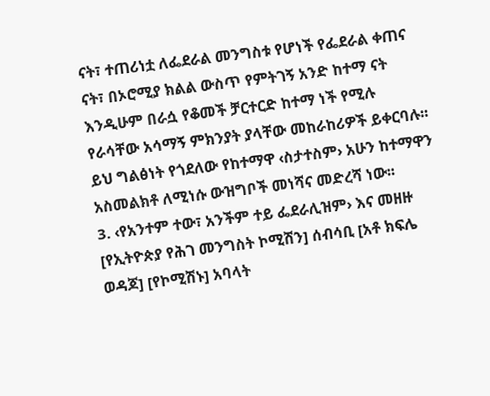ናት፣ ተጠሪነቷ ለፌደራል መንግስቱ የሆነች የፌደራል ቀጠና ናት፣ በኦሮሚያ ክልል ውስጥ የምትገኝ አንድ ከተማ ናት እንዲሁም በራሷ የቆመች ቻርተርድ ከተማ ነች የሚሉ የራሳቸው አሳማኝ ምክንያት ያላቸው መከራከሪዎች ይቀርባሉ፡፡ ይህ ግልፅነት የጎደለው የከተማዋ ‹ስታተስም› አሁን ከተማዋን አስመልክቶ ለሚነሱ ውዝግቦች መነሻና መድረሻ ነው፡፡
3. ‹የአንተም ተው፣ አንችም ተይ ፌደራሊዝም› እና መዘዙ
[የኢትዮጵያ የሕገ መንግስት ኮሚሽን] ሰብሳቢ [አቶ ክፍሌ ወዳጆ] [የኮሚሽኑ] አባላት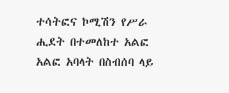ተሳትፎና ኮሚሽን የሥራ ሒደት በተመለከተ አልፎ አልፎ አባላት በስብሰባ ላይ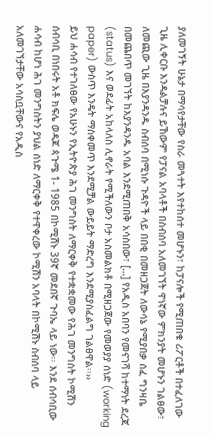ያለመገኝት ሁኔታ በማሳየታቸው የስራ መጓተት እየተከሰተ መሆኑን፣ ከፓናሎች የሚጠበቁ ሪፖርቶች በተፈለገው ጊዜ ሊቀርቡ እንዳልቻሉና ይኸውም የፓናል አባላቶች በስብሰባ አለመገኘት ዋነኛው ምክንያት መሆኑን ገልፀው፣ ለመጪው ጊዜ በእያንዳንዱ ስብሰባ በሚነሱ ጉዳዮች ላይ በበቂ በመዘጋጀት ለውሳኔ የሚያበቃ ሰፈ ግንዛቤ በመጨበጥ መገኘት ከእያንዳንዱ አባል እንደሚጠበቅ አሳስበው፣ […] የአዲስ አበባን የመናገሻ ከተማነት ደረጃ (status) እና ወደፊት አከላለስ ሊኖራት የሚችለውን ቦታ አስመልክቶ በሚዘጋጀው የመወያያ ሰነድ (working paper) ውስጥ እንዴት ማስቀመጥ እንደሚቻል ውይይት ማድረግ እንደሚያስፈልግ ገልፀዋል፡፡››
ይህ ሐሳብ የተገለፀው የአሁኑን የኢትዮጵያ ሕገ መንግስት ለማርቀቅ የተቋቋመው የሕገ መንግስት ኮሚሽን ሰብሳቢ በነበሩት አቶ ክፍሌ ወዳጆ ጳጉሜ 1- 1985 በኮሚሽኑ 39ኛ መደበኛ ጉባኤ ላይ ነው፡፡ እንደ ሰብሳቢው ሐሳብ ከሆነ ሕገ መንግስትን ያህል ሰነድ ለማርቀቅ የተዋቀረው ኮሚሽን አባላት በኮሚሽኑ ስብሰባ ላይ አለመገኘታቸው አሳስቧቸውና የአዲስ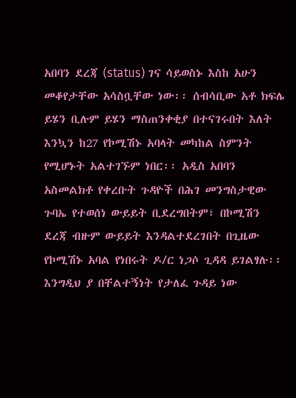አበባን ደረጃ (status) ገና ሳይወስኑ እስከ አሁን መቆየታቸው አሳስቧቸው ነው፡፡ ሰብሳቢው አቶ ክፍሌ ይሄን ቢሉም ይሄን ማስጠንቀቂያ በተናገሩበት እለት እንኳን ከ27 የኮሚሽኑ አባላት መካከል ስምንት የሚሆኑት አልተገኙም ነበር፡፡ አዲስ አበባን አስመልክቶ የቀረቡት ጉዳዮች በሕገ መንግስታዊው ጉባኤ የተወሰነ ውይይት ቢደረግበትም፣ በኮሚሽን ደረጃ ብዙም ውይይት እንዳልተደረገበት በጊዜው የኮሚሽኑ አባል የነበሩት ዶ/ር ነጋሶ ጊዳዳ ይገልፃሉ፡፡ እንግዲህ ያ በቸልተኝነት የታለፈ ጉዳይ ነው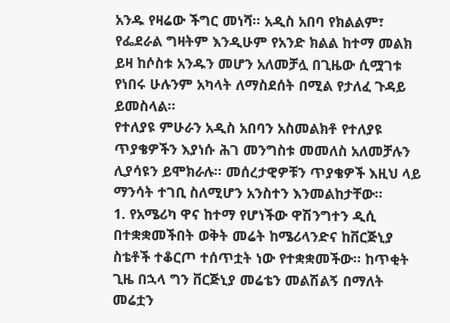አንዱ የዛሬው ችግር መነሻ፡፡ አዲስ አበባ የክልልም፣ የፌደራል ግዛትም እንዲሁም የአንድ ክልል ከተማ መልክ ይዛ ከሶስቱ አንዱን መሆን አለመቻሏ በጊዜው ሲሟገቱ የነበሩ ሁሉንም አካላት ለማስደሰት በሚል የታለፈ ጉዳይ ይመስላል፡፡
የተለያዩ ምሁራን አዲስ አበባን አስመልክቶ የተለያዩ ጥያቄዎችን እያነሱ ሕገ መንግስቱ መመለስ አለመቻሉን ሊያሳዩን ይሞክራሉ፡፡ መሰረታዊዎቹን ጥያቄዎች እዚህ ላይ ማንሳት ተገቢ ስለሚሆን አንስተን እንመልከታቸው፡፡
1. የአሜሪካ ዋና ከተማ የሆነችው ዋሽንግተን ዲሲ በተቋቋመችበት ወቅት መሬት ከሜሪላንድና ከቨርጅኒያ ስቴቶች ተቆርጦ ተሰጥቷት ነው የተቋቋመችው፡፡ ከጥቂት ጊዜ በኋላ ግን ቨርጅኒያ መሬቴን መልሽልኝ በማለት መሬቷን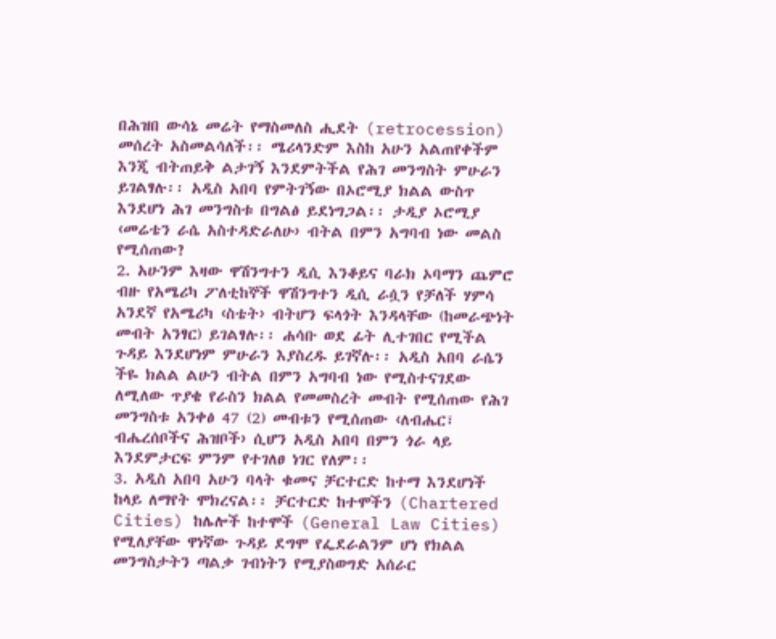በሕዝበ ውሳኔ መሬት የማስመለስ ሒደት (retrocession) መሰረት አስመልሳለች፡፡ ሜሪላንድም እስከ አሁን አልጠየቀችም እንጂ ብትጠይቅ ልታገኝ እንደምትችል የሕገ መንግስት ምሁራን ይገልፃሉ፡፡ አዲስ አበባ የምትገኝው በኦሮሚያ ክልል ውስጥ እንደሆነ ሕገ መንግስቱ በግልፅ ይደነግጋል፡፡ ታዲያ ኦሮሚያ ‹መሬቴን ራሴ አስተዳድራለሁ› ብትል በምን አግባብ ነው መልስ የሚሰጠው?
2. አሁንም እዛው ዋሽንግተን ዲሲ እንቆይና ባራክ ኦባማን ጨምሮ ብዙ የአሜሪካ ፖለቲከኞች ዋሽንግተን ዲሲ ራሷን የቻለች ሃምሳ አንደኛ የአሜሪካ ‹ስቴት› ብትሆን ፍላጎት እንዳላቸው (ከመራጭነት መብት አንፃር) ይገልፃሉ፡፡ ሐሳቡ ወደ ፊት ሊተገበር የሚችል ጉዳይ እንደሆነም ምሁራን እያስረዱ ይገኛሉ፡፡ አዲስ አበባ ራሴን ችዬ ክልል ልሁን ብትል በምን አግባብ ነው የሚስተናገደው ለሚለው ጥያቄ የራስን ክልል የመመስረት መብት የሚሰጠው የሕገ መንግስቱ አንቀፅ 47 (2) መብቱን የሚሰጠው ‹ለብሔር፣ ብሔረሰቦችና ሕዝቦች› ሲሆን አዲስ አበባ በምን ጎራ ላይ እንደምታርፍ ምንም የተገለፀ ነገር የለም፡፡
3. አዲስ አበባ አሁን ባላት ቁመና ቻርተርድ ከተማ እንደሆነች ከላይ ለማየት ሞክረናል፡፡ ቻርተርድ ከተሞችን (Chartered Cities) ከሌሎች ከተሞች (General Law Cities) የሚለያቸው ዋነኛው ጉዳይ ደግሞ የፌደራልንም ሆነ የክልል መንግስታትን ጣልቃ ገብነትን የሚያስወግድ አሰራር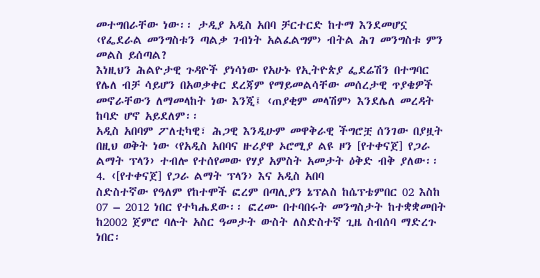መተግበራቸው ነው፡፡ ታዲያ አዲስ አበባ ቻርተርድ ከተማ እንደመሆኗ ‹የፌደራል መንግስቱን ጣልቃ ገብነት አልፈልግም› ብትል ሕገ መንግስቱ ምን መልስ ይሰጣል?
እነዚህን ሕልዮታዊ ጉዳዮች ያነሳነው የአሁኑ የኢትዮጵያ ፌደሬሽን በተግባር የሌለ ብቻ ሳይሆን በአወቃቀር ደረጃም የማይመልሳቸው መሰረታዊ ጥያቄዎች መኖራቸውን ለማመላከት ነው እንጂ፤ ‹ጠያቂም መላሽም› እንደሌለ መረዳት ከባድ ሆኖ አይደለም፡፡
አዲስ አበባም ፖለቲካዊ፣ ሕጋዊ እንዲሁም መዋቅራዊ ችግሮቿ ሰንገው በያዟት በዚህ ወቅት ነው ‹የአዲስ አበባና ዙሪያዋ ኦሮሚያ ልዩ ዞን [የተቀናጀ] የጋራ ልማት ፕላን› ተብሎ የተሰየመው የሃያ አምስት አመታት ዕቅድ ብቅ ያለው፡፡
4. ‹[የተቀናጀ] የጋራ ልማት ፕላን› እና አዲስ አበባ
ስድስተኛው የዓለም የከተሞች ፎረም በጣሊያን ኔፕልስ ከሴፕቴምበር 02 እስከ 07 – 2012 ነበር የተካሔደው፡፡ ፎረሙ በተባበሩት መንግስታት ከተቋቋመበት ከ2002 ጀምሮ ባሉት አስር ዓመታት ውስት ለስድስተኛ ጊዜ ስብሰባ ማድረጉ ነበር፡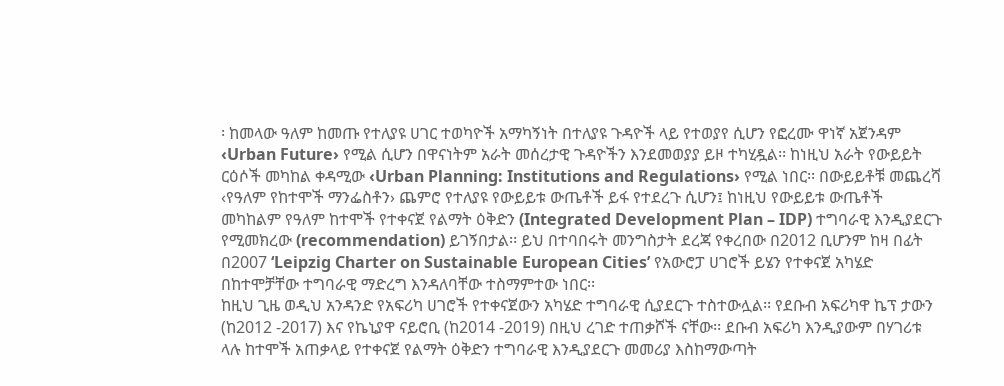፡ ከመላው ዓለም ከመጡ የተለያዩ ሀገር ተወካዮች አማካኝነት በተለያዩ ጉዳዮች ላይ የተወያየ ሲሆን የፎረሙ ዋነኛ አጀንዳም ‹Urban Future› የሚል ሲሆን በዋናነትም አራት መሰረታዊ ጉዳዮችን እንደመወያያ ይዞ ተካሂዷል፡፡ ከነዚህ አራት የውይይት ርዕሶች መካከል ቀዳሚው ‹Urban Planning: Institutions and Regulations› የሚል ነበር፡፡ በውይይቶቹ መጨረሻ ‹የዓለም የከተሞች ማንፌስቶን› ጨምሮ የተለያዩ የውይይቱ ውጤቶች ይፋ የተደረጉ ሲሆን፤ ከነዚህ የውይይቱ ውጤቶች መካከልም የዓለም ከተሞች የተቀናጀ የልማት ዕቅድን (Integrated Development Plan – IDP) ተግባራዊ እንዲያደርጉ የሚመክረው (recommendation) ይገኝበታል፡፡ ይህ በተባበሩት መንግስታት ደረጃ የቀረበው በ2012 ቢሆንም ከዛ በፊት በ2007 ‘Leipzig Charter on Sustainable European Cities’ የአውሮፓ ሀገሮች ይሄን የተቀናጀ አካሄድ በከተሞቻቸው ተግባራዊ ማድረግ እንዳለባቸው ተስማምተው ነበር፡፡
ከዚህ ጊዜ ወዲህ አንዳንድ የአፍሪካ ሀገሮች የተቀናጀውን አካሄድ ተግባራዊ ሲያደርጉ ተስተውሏል፡፡ የደቡብ አፍሪካዋ ኬፕ ታውን (ከ2012 -2017) እና የኬኒያዋ ናይሮቢ (ከ2014 -2019) በዚህ ረገድ ተጠቃሾች ናቸው፡፡ ደቡብ አፍሪካ እንዲያውም በሃገሪቱ ላሉ ከተሞች አጠቃላይ የተቀናጀ የልማት ዕቅድን ተግባራዊ እንዲያደርጉ መመሪያ እስከማውጣት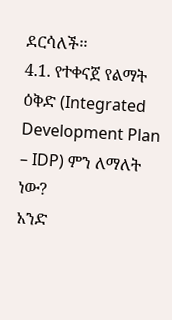ደርሳለች፡፡
4.1. የተቀናጀ የልማት ዕቅድ (Integrated Development Plan – IDP) ምን ለማለት ነው?
አንድ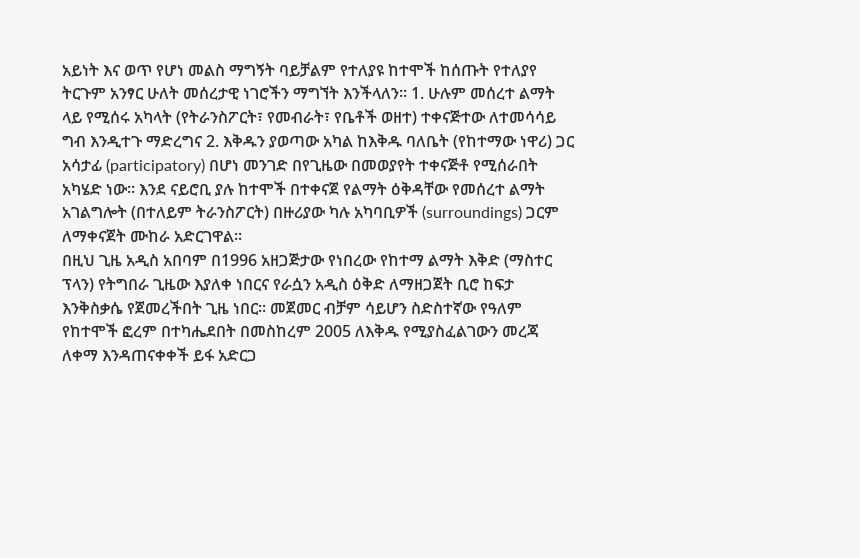አይነት እና ወጥ የሆነ መልስ ማግኝት ባይቻልም የተለያዩ ከተሞች ከሰጡት የተለያየ ትርጉም አንፃር ሁለት መሰረታዊ ነገሮችን ማግኘት እንችላለን፡፡ 1. ሁሉም መሰረተ ልማት ላይ የሚሰሩ አካላት (የትራንስፖርት፣ የመብራት፣ የቤቶች ወዘተ) ተቀናጅተው ለተመሳሳይ ግብ እንዲተጉ ማድረግና 2. እቅዱን ያወጣው አካል ከእቅዱ ባለቤት (የከተማው ነዋሪ) ጋር አሳታፊ (participatory) በሆነ መንገድ በየጊዜው በመወያየት ተቀናጅቶ የሚሰራበት አካሄድ ነው፡፡ እንደ ናይሮቢ ያሉ ከተሞች በተቀናጀ የልማት ዕቅዳቸው የመሰረተ ልማት አገልግሎት (በተለይም ትራንስፖርት) በዙሪያው ካሉ አካባቢዎች (surroundings) ጋርም ለማቀናጀት ሙከራ አድርገዋል፡፡
በዚህ ጊዜ አዲስ አበባም በ1996 አዘጋጅታው የነበረው የከተማ ልማት እቅድ (ማስተር ፕላን) የትግበራ ጊዜው እያለቀ ነበርና የራሷን አዲስ ዕቅድ ለማዘጋጀት ቢሮ ከፍታ እንቅስቃሴ የጀመረችበት ጊዜ ነበር፡፡ መጀመር ብቻም ሳይሆን ስድስተኛው የዓለም የከተሞች ፎረም በተካሔደበት በመስከረም 2005 ለእቅዱ የሚያስፈልገውን መረጃ ለቀማ እንዳጠናቀቀች ይፋ አድርጋ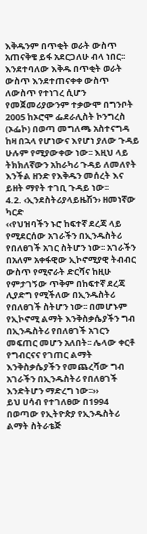እቅዱንም በጥቂት ወራት ውስጥ አጠናቅቄ ይፋ አደርጋለሁ ብላ ነበር፡፡ እንደተባለው እቅዱ በጥቂት ወራት ውስጥ እንደተጠናቀቀ ውስጥ ለውስጥ የተነገረ ሲሆን የመጀመሪያውንም ተቃውሞ በግንቦት 2005 ከኦሮሞ ፌደራሊስት ኮንግረስ (ኦፌኮ) በወጣ መግለጫ አስተናግዳ ከዛ በኋላ የሆነውና እየሆነ ያለው ጉዳይ ሁሉም የሚያውቀው ነው፡፡ እዚህ ላይ ትክክለኛውን አከራካሪ ጉዳይ ለመለየት እንችል ዘንድ የእቅዱን መሰረት እና ይዘት ማየት ተገቢ ጉዳይ ነው፡፡
4.2. ‹ኢንደስትሪያላይዜሽን› ዘመነኛው ካርድ
‹‹የህዝባችን ኑሮ ከፍተኛ ደረጃ ላይ የሚደርሰው አገራችን በኢንዱስትሪ የበለፀገች አገር ስትሆን ነው፡፡ አገራችን በአለም አቀፋዊው ኢኮኖሚያዊ ትብብር ውስጥ የሚኖራት ድርሻና ከዚሁ የምታገኝው ጥቅም በከፍተኛ ደረጃ ሊያድግ የሚችለው በኢንዱስትሪ የበለፀገች ስትሆን ነው፡፡ በመሆኑም የኢኮኖሚ ልማት እንቅስቃሴያችን ግብ በኢንዱስትሪ የበለፀገች አገርን መፍጠር መሆን አለበት፡፡ ሌላው ቀርቶ የግብርናና የገጠር ልማት እንቅስቃሴያችን የመጨረሻው ግብ አገራችን በኢንዱስትሪ የበለፀገች እንድትሆን ማድረግ ነው፡፡››
ይህ ሀሳብ የተገለፀው በ1994 በወጣው የኢትዮጵያ የኢንዱስትሪ ልማት ስትራቴጅ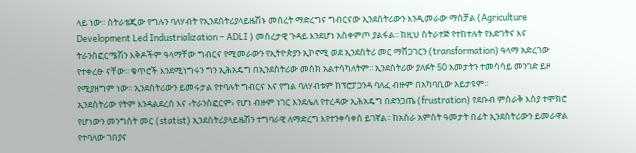ላይ ነው፡፡ ስትራቴጂው የግሉን ባለሃብት የኢንደስትሪያላይዜሽኑ መሰረት ማድረግና ግብርናው ኢንደስትሪውን እንዲመራው ማስቻል (Agriculture Development Led Industrialization – ADLI ) መሰረታዊ ጉዳይ እንደሆነ አስቀምጦ ያልፋል፡፡ ከዚህ ስትራተጅ የተከተሉት የእድገትና እና ትራንስፎርሜሽን እቅዶችም ዓላማቸው ግብርና የሚመራውን የኢትዮጵያን ኢኮኖሚ ወደ ኢንደስትሪ መር ማሸጋገርን (transformation) ዓላማ አድረገው የተቀረፁ ናቸው፡፡ ቁጥሮች እንደሚነግሩን ግን ኢሕአዴግ በኢንደስትሪው መስክ አልተሳካለትም፡፡ ኢንደስትሪው ያለፉት 50 አመታትን ተመሳሳይ መንገድ ይዞ የሚያዘግም ነው፡፡ ኢንደስትሪውን ይመሩታል የተባሉት ግብርና እና የግል ባለሃብቱም ከፕሮፓጋንዳ ባለፈ ብዙም በአካባቢው አይታዩም፡፡
ኢንደስትሪው የትም እንዳልደረሰ እና ‹ትራንስፎርም› የሆነ ብዙም ነገር እንደሌለ የተረዳው ኢሕአዴግ በድንጋጤ (frustration) የደቡብ ምስራቅ እስያ ተሞክሮ የሆነውን መንግስት መር (statist) ኢንደስትሪያላይዜሽን ተግባራዊ ለማድረግ እየተንቀሳቀሰ ይገኛል፡፡ ከአስራ አምስት ዓመታት በፊት ኢንደስትሪውን ይመራዋል የተባለው ገበያና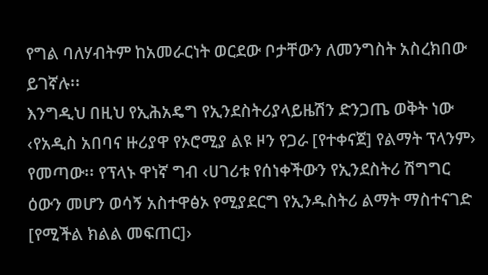የግል ባለሃብትም ከአመራርነት ወርደው ቦታቸውን ለመንግስት አስረክበው ይገኛሉ፡፡
እንግዲህ በዚህ የኢሕአዴግ የኢንደስትሪያላይዜሽን ድንጋጤ ወቅት ነው ‹የአዲስ አበባና ዙሪያዋ የኦሮሚያ ልዩ ዞን የጋራ [የተቀናጀ] የልማት ፕላንም› የመጣው፡፡ የፕላኑ ዋነኛ ግብ ‹ሀገሪቱ የሰነቀችውን የኢንደስትሪ ሽግግር ዕውን መሆን ወሳኝ አስተዋፅኦ የሚያደርግ የኢንዱስትሪ ልማት ማስተናገድ [የሚችል ክልል መፍጠር]›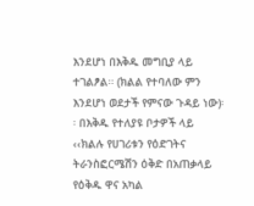እንደሆነ በእቅዱ መግቢያ ላይ ተገልፆል፡፡ (ክልል የተባለው ምን እንደሆነ ወደታች የምናው ጉዳይ ነው)፡፡ በእቅዱ የተለያዩ ቦታዎች ላይ ‹‹ክልሉ የሀገሪቱን የዕድገትና ትራንስፎርሜሽን ዕቅድ በአጠቃላይ የዕቅዱ ዋና አካል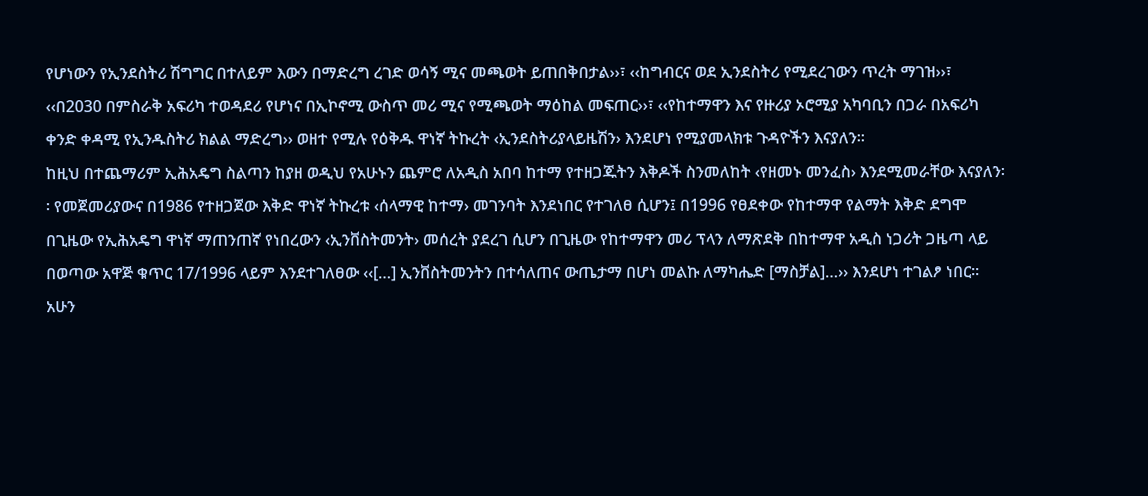የሆነውን የኢንደስትሪ ሽግግር በተለይም እውን በማድረግ ረገድ ወሳኝ ሚና መጫወት ይጠበቅበታል››፣ ‹‹ከግብርና ወደ ኢንደስትሪ የሚደረገውን ጥረት ማገዝ››፣ ‹‹በ2030 በምስራቅ አፍሪካ ተወዳደሪ የሆነና በኢኮኖሚ ውስጥ መሪ ሚና የሚጫወት ማዕከል መፍጠር››፣ ‹‹የከተማዋን እና የዙሪያ ኦሮሚያ አካባቢን በጋራ በአፍሪካ ቀንድ ቀዳሚ የኢንዱስትሪ ክልል ማድረግ›› ወዘተ የሚሉ የዕቅዱ ዋነኛ ትኩረት ‹ኢንደስትሪያላይዜሽን› እንደሆነ የሚያመላክቱ ጉዳዮችን እናያለን፡፡
ከዚህ በተጨማሪም ኢሕአዴግ ስልጣን ከያዘ ወዲህ የአሁኑን ጨምሮ ለአዲስ አበባ ከተማ የተዘጋጁትን እቅዶች ስንመለከት ‹የዘመኑ መንፈስ› እንደሚመራቸው እናያለን፡፡ የመጀመሪያውና በ1986 የተዘጋጀው እቅድ ዋነኛ ትኩረቱ ‹ሰላማዊ ከተማ› መገንባት እንደነበር የተገለፀ ሲሆን፤ በ1996 የፀደቀው የከተማዋ የልማት እቅድ ደግሞ በጊዜው የኢሕአዴግ ዋነኛ ማጠንጠኛ የነበረውን ‹ኢንቨስትመንት› መሰረት ያደረገ ሲሆን በጊዜው የከተማዋን መሪ ፕላን ለማጽደቅ በከተማዋ አዲስ ነጋሪት ጋዜጣ ላይ በወጣው አዋጅ ቁጥር 17/1996 ላይም እንደተገለፀው ‹‹[…] ኢንቨስትመንትን በተሳለጠና ውጤታማ በሆነ መልኩ ለማካሔድ [ማስቻል]…›› እንደሆነ ተገልፆ ነበር፡፡ አሁን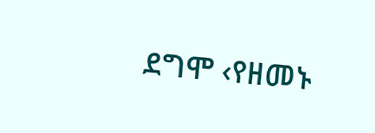ደግሞ ‹የዘመኑ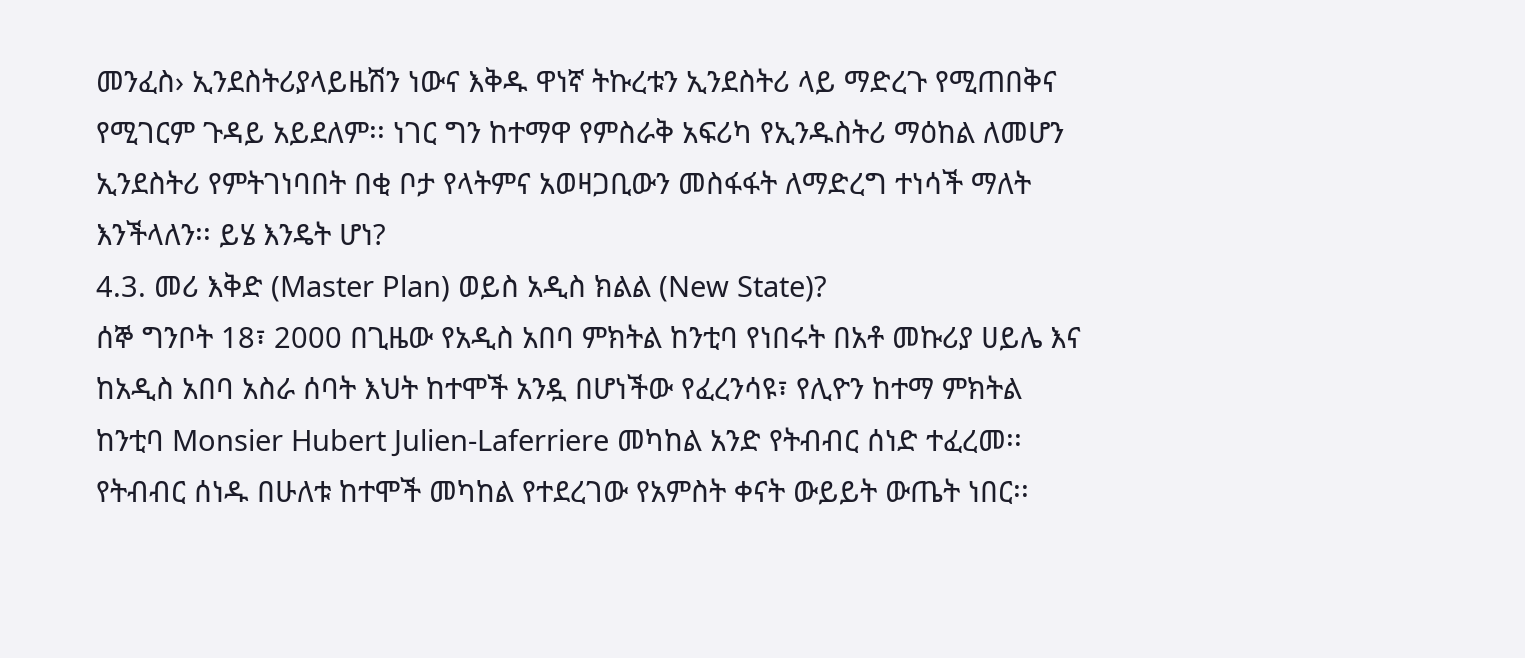መንፈስ› ኢንደስትሪያላይዜሽን ነውና እቅዱ ዋነኛ ትኩረቱን ኢንደስትሪ ላይ ማድረጉ የሚጠበቅና የሚገርም ጉዳይ አይደለም፡፡ ነገር ግን ከተማዋ የምስራቅ አፍሪካ የኢንዱስትሪ ማዕከል ለመሆን ኢንደስትሪ የምትገነባበት በቂ ቦታ የላትምና አወዛጋቢውን መስፋፋት ለማድረግ ተነሳች ማለት እንችላለን፡፡ ይሄ እንዴት ሆነ?
4.3. መሪ እቅድ (Master Plan) ወይስ አዲስ ክልል (New State)?
ሰኞ ግንቦት 18፣ 2000 በጊዜው የአዲስ አበባ ምክትል ከንቲባ የነበሩት በአቶ መኩሪያ ሀይሌ እና ከአዲስ አበባ አስራ ሰባት እህት ከተሞች አንዷ በሆነችው የፈረንሳዩ፣ የሊዮን ከተማ ምክትል ከንቲባ Monsier Hubert Julien-Laferriere መካከል አንድ የትብብር ሰነድ ተፈረመ፡፡ የትብብር ሰነዱ በሁለቱ ከተሞች መካከል የተደረገው የአምስት ቀናት ውይይት ውጤት ነበር፡፡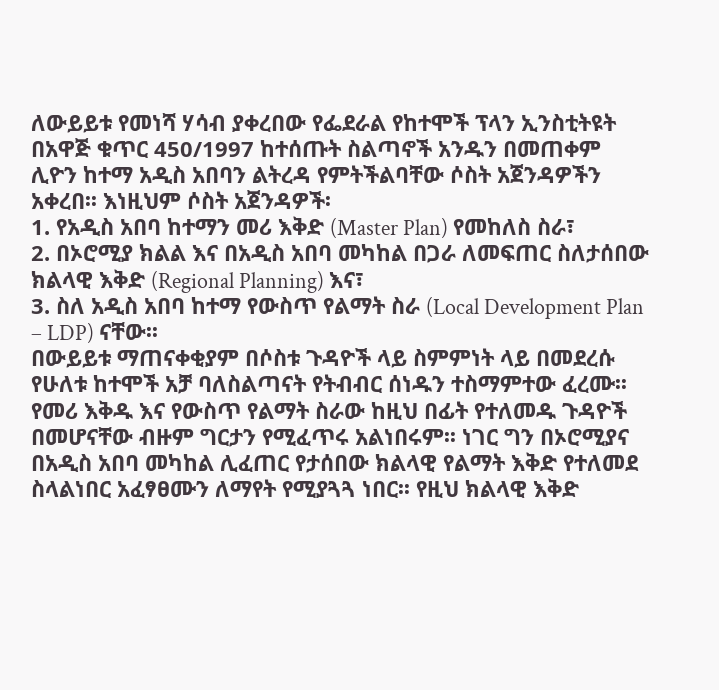ለውይይቱ የመነሻ ሃሳብ ያቀረበው የፌደራል የከተሞች ፕላን ኢንስቲትዩት በአዋጅ ቁጥር 450/1997 ከተሰጡት ስልጣኖች አንዱን በመጠቀም ሊዮን ከተማ አዲስ አበባን ልትረዳ የምትችልባቸው ሶስት አጀንዳዎችን አቀረበ፡፡ እነዚህም ሶስት አጀንዳዎች፡
1. የአዲስ አበባ ከተማን መሪ እቅድ (Master Plan) የመከለስ ስራ፣
2. በኦሮሚያ ክልል እና በአዲስ አበባ መካከል በጋራ ለመፍጠር ስለታሰበው ክልላዊ እቅድ (Regional Planning) እና፣
3. ስለ አዲስ አበባ ከተማ የውስጥ የልማት ስራ (Local Development Plan – LDP) ናቸው፡፡
በውይይቱ ማጠናቀቂያም በሶስቱ ጉዳዮች ላይ ስምምነት ላይ በመደረሱ የሁለቱ ከተሞች አቻ ባለስልጣናት የትብብር ሰነዱን ተስማምተው ፈረሙ፡፡ የመሪ እቅዱ እና የውስጥ የልማት ስራው ከዚህ በፊት የተለመዱ ጉዳዮች በመሆናቸው ብዙም ግርታን የሚፈጥሩ አልነበሩም፡፡ ነገር ግን በኦሮሚያና በአዲስ አበባ መካከል ሊፈጠር የታሰበው ክልላዊ የልማት እቅድ የተለመደ ስላልነበር አፈፃፀሙን ለማየት የሚያጓጓ ነበር፡፡ የዚህ ክልላዊ እቅድ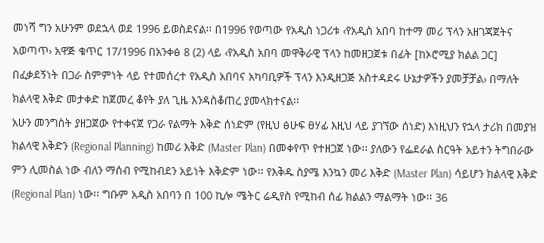መነሻ ግን አሁንም ወደኋላ ወደ 1996 ይወስደናል፡፡ በ1996 የወጣው የአዲስ ነጋሪቱ ‹የአዲስ አበባ ከተማ መሪ ፕላን አዘገጃጀትና አወጣጥ› አዋጅ ቁጥር 17/1996 በአንቀፅ 8 (2) ላይ ‹የአዲስ አበባ መዋቅራዊ ፕላን ከመዘጋጀቱ በፊት [ከኦሮሚያ ክልል ጋር] በፈቃደኝነት በጋራ ስምምነት ላይ የተመሰረተ የአዲስ አበባና አካባቢዎች ፕላን እንዲዘጋጅ አስተዳደሩ ሁኔታዎችን ያመቻቻል› በማለት ክልላዊ እቅድ መታቀድ ከጀመረ ቆየት ያለ ጊዜ እንዳስቆጠረ ያመላክተናል፡፡
አሁን መንግስት ያዘጋጀው የተቀናጀ የጋራ የልማት እቅድ ሰነድም (የዚህ ፅሁፍ ፀሃፊ እዚህ ላይ ያገኘው ሰነድ) እነዚህን የኋላ ታሪክ በመያዝ ክልላዊ እቅድን (Regional Planning) ከመሪ እቅድ (Master Plan) በመቀየጥ የተዘጋጀ ነው፡፡ ያለውን የፌደራል ስርዓት አይተን ትግበራው ምን ሊመስል ነው ብለን ማሰብ የሚከብደን አይነት እቅድም ነው፡፡ የእቅዱ ስያሜ እንኳን መሪ እቅድ (Master Plan) ሳይሆን ክልላዊ እቅድ (Regional Plan) ነው፡፡ ግቡም አዲስ አበባን በ 100 ኪሎ ሜትር ሬዲየስ የሚከብ ሰፊ ክልልን ማልማት ነው፡፡ 36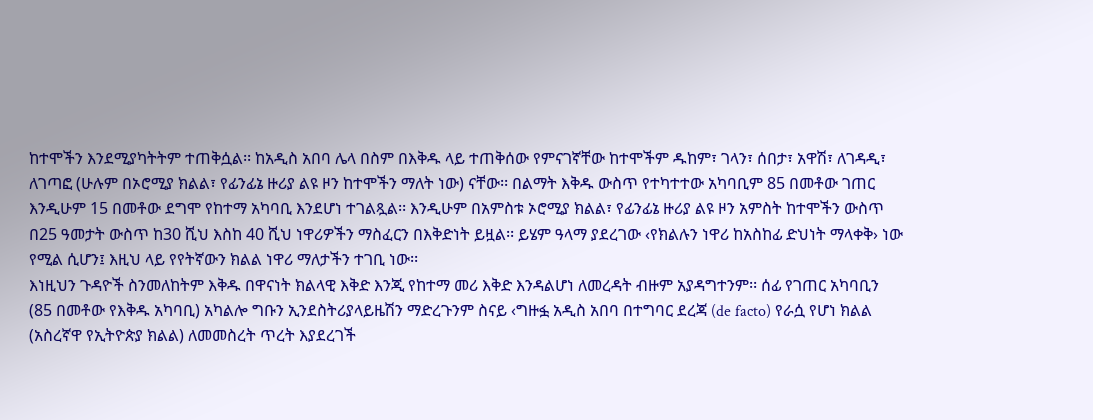ከተሞችን እንደሚያካትትም ተጠቅሷል፡፡ ከአዲስ አበባ ሌላ በስም በእቅዱ ላይ ተጠቅሰው የምናገኛቸው ከተሞችም ዱከም፣ ገላን፣ ሰበታ፣ አዋሽ፣ ለገዳዲ፣ ለገጣፎ (ሁሉም በኦሮሚያ ክልል፣ የፊንፊኔ ዙሪያ ልዩ ዞን ከተሞችን ማለት ነው) ናቸው፡፡ በልማት እቅዱ ውስጥ የተካተተው አካባቢም 85 በመቶው ገጠር እንዲሁም 15 በመቶው ደግሞ የከተማ አካባቢ እንደሆነ ተገልጿል፡፡ እንዲሁም በአምስቱ ኦሮሚያ ክልል፣ የፊንፊኔ ዙሪያ ልዩ ዞን አምስት ከተሞችን ውስጥ በ25 ዓመታት ውስጥ ከ30 ሺህ እስከ 40 ሺህ ነዋሪዎችን ማስፈርን በእቅድነት ይዟል፡፡ ይሄም ዓላማ ያደረገው ‹የክልሉን ነዋሪ ከአስከፊ ድህነት ማላቀቅ› ነው የሚል ሲሆን፤ እዚህ ላይ የየትኛውን ክልል ነዋሪ ማለታችን ተገቢ ነው፡፡
እነዚህን ጉዳዮች ስንመለከትም እቅዱ በዋናነት ክልላዊ እቅድ እንጂ የከተማ መሪ እቅድ እንዳልሆነ ለመረዳት ብዙም አያዳግተንም፡፡ ሰፊ የገጠር አካባቢን (85 በመቶው የእቅዱ አካባቢ) አካልሎ ግቡን ኢንደስትሪያላይዜሽን ማድረጉንም ስናይ ‹ግዙፏ አዲስ አበባ በተግባር ደረጃ (de facto) የራሷ የሆነ ክልል (አስረኛዋ የኢትዮጵያ ክልል) ለመመስረት ጥረት እያደረገች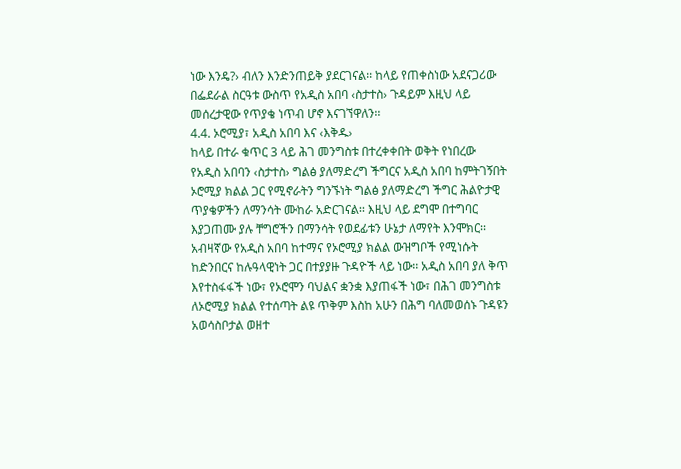ነው እንዴ?› ብለን እንድንጠይቅ ያደርገናል፡፡ ከላይ የጠቀስነው አደናጋሪው በፌደራል ስርዓቱ ውስጥ የአዲስ አበባ ‹ስታተስ› ጉዳይም እዚህ ላይ መሰረታዊው የጥያቄ ነጥብ ሆኖ እናገኘዋለን፡፡
4.4. ኦሮሚያ፣ አዲስ አበባ እና ‹እቅዱ›
ከላይ በተራ ቁጥር 3 ላይ ሕገ መንግስቱ በተረቀቀበት ወቅት የነበረው የአዲስ አበባን ‹ስታተስ› ግልፅ ያለማድረግ ችግርና አዲስ አበባ ከምትገኝበት ኦሮሚያ ክልል ጋር የሚኖራትን ግንኙነት ግልፅ ያለማድረግ ችግር ሕልዮታዊ ጥያቄዎችን ለማንሳት ሙከራ አድርገናል፡፡ እዚህ ላይ ደግሞ በተግባር እያጋጠሙ ያሉ ቸግሮችን በማንሳት የወደፊቱን ሁኔታ ለማየት እንሞክር፡፡
አብዛኛው የአዲስ አበባ ከተማና የኦሮሚያ ክልል ውዝግቦች የሚነሱት ከድንበርና ከሉዓላዊነት ጋር በተያያዙ ጉዳዮች ላይ ነው፡፡ አዲስ አበባ ያለ ቅጥ እየተስፋፋች ነው፣ የኦሮሞን ባህልና ቋንቋ እያጠፋች ነው፣ በሕገ መንግስቱ ለኦሮሚያ ክልል የተሰጣት ልዩ ጥቅም እስከ አሁን በሕግ ባለመወሰኑ ጉዳዩን አወሳስቦታል ወዘተ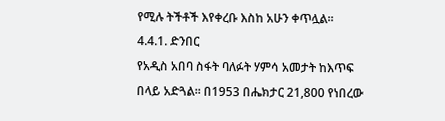የሚሉ ትችቶች እየቀረቡ እስከ አሁን ቀጥሏል፡፡
4.4.1. ድንበር
የአዲስ አበባ ስፋት ባለፉት ሃምሳ አመታት ከእጥፍ በላይ አድጓል፡፡ በ1953 በሔክታር 21,800 የነበረው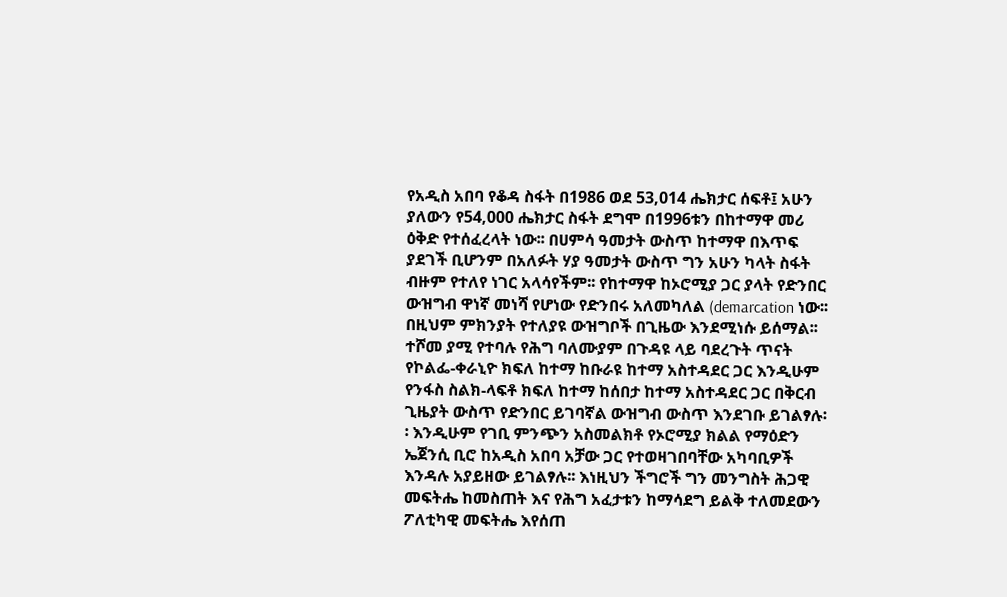የአዲስ አበባ የቆዳ ስፋት በ1986 ወደ 53,014 ሔክታር ሰፍቶ፤ አሁን ያለውን የ54,000 ሔክታር ስፋት ደግሞ በ1996ቱን በከተማዋ መሪ ዕቅድ የተሰፈረላት ነው፡፡ በሀምሳ ዓመታት ውስጥ ከተማዋ በእጥፍ ያደገች ቢሆንም በአለፉት ሃያ ዓመታት ውስጥ ግን አሁን ካላት ስፋት ብዙም የተለየ ነገር አላሳየችም፡፡ የከተማዋ ከኦሮሚያ ጋር ያላት የድንበር ውዝግብ ዋነኛ መነሻ የሆነው የድንበሩ አለመካለል (demarcation ነው፡፡ በዚህም ምክንያት የተለያዩ ውዝግቦች በጊዜው እንደሚነሱ ይሰማል፡፡ ተሾመ ያሚ የተባሉ የሕግ ባለሙያም በጉዳዩ ላይ ባደረጉት ጥናት የኮልፌ-ቀራኒዮ ክፍለ ከተማ ከቡራዩ ከተማ አስተዳደር ጋር እንዲሁም የንፋስ ስልክ-ላፍቶ ክፍለ ከተማ ከሰበታ ከተማ አስተዳደር ጋር በቅርብ ጊዜያት ውስጥ የድንበር ይገባኛል ውዝግብ ውስጥ እንደገቡ ይገልፃሉ፡፡ እንዲሁም የገቢ ምንጭን አስመልክቶ የኦሮሚያ ክልል የማዕድን ኤጀንሲ ቢሮ ከአዲስ አበባ አቻው ጋር የተወዛገበባቸው አካባቢዎች እንዳሉ አያይዘው ይገልፃሉ፡፡ እነዚህን ችግሮች ግን መንግስት ሕጋዊ መፍትሔ ከመስጠት እና የሕግ አፈታቱን ከማሳደግ ይልቅ ተለመደውን ፖለቲካዊ መፍትሔ እየሰጠ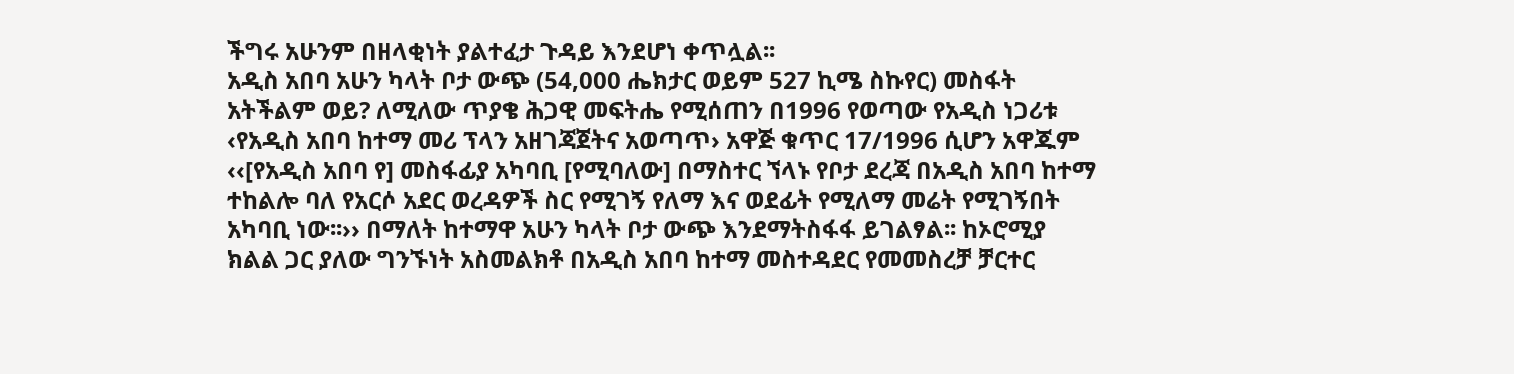ችግሩ አሁንም በዘላቂነት ያልተፈታ ጉዳይ እንደሆነ ቀጥሏል፡፡
አዲስ አበባ አሁን ካላት ቦታ ውጭ (54,000 ሔክታር ወይም 527 ኪሜ ስኩየር) መስፋት አትችልም ወይ? ለሚለው ጥያቄ ሕጋዊ መፍትሔ የሚሰጠን በ1996 የወጣው የአዲስ ነጋሪቱ ‹የአዲስ አበባ ከተማ መሪ ፕላን አዘገጃጀትና አወጣጥ› አዋጅ ቁጥር 17/1996 ሲሆን አዋጁም ‹‹[የአዲስ አበባ የ] መስፋፊያ አካባቢ [የሚባለው] በማስተር ኘላኑ የቦታ ደረጃ በአዲስ አበባ ከተማ ተከልሎ ባለ የአርሶ አደር ወረዳዎች ስር የሚገኝ የለማ እና ወደፊት የሚለማ መሬት የሚገኝበት አካባቢ ነው፡፡›› በማለት ከተማዋ አሁን ካላት ቦታ ውጭ እንደማትስፋፋ ይገልፃል፡፡ ከኦሮሚያ ክልል ጋር ያለው ግንኙነት አስመልክቶ በአዲስ አበባ ከተማ መስተዳደር የመመስረቻ ቻርተር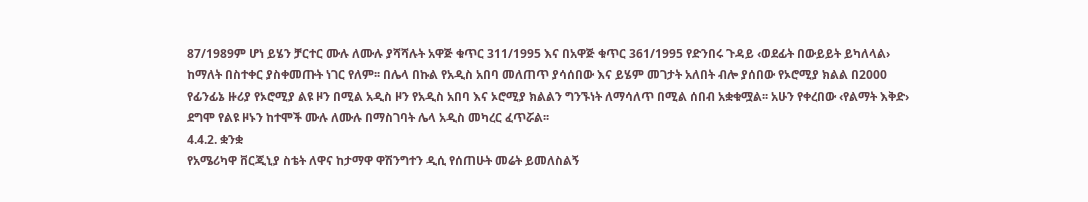87/1989ም ሆነ ይሄን ቻርተር ሙሉ ለሙሉ ያሻሻሉት አዋጅ ቁጥር 311/1995 እና በአዋጅ ቁጥር 361/1995 የድንበሩ ጉዳይ ‹ወደፊት በውይይት ይካለላል› ከማለት በስተቀር ያስቀመጡት ነገር የለም፡፡ በሌላ በኩል የአዲስ አበባ መለጠጥ ያሳሰበው እና ይሄም መገታት አለበት ብሎ ያሰበው የኦሮሚያ ክልል በ2000 የፊንፊኔ ዙሪያ የኦሮሚያ ልዩ ዞን በሚል አዲስ ዞን የአዲስ አበባ እና ኦሮሚያ ክልልን ግንኙነት ለማሳለጥ በሚል ሰበብ አቋቁሟል፡፡ አሁን የቀረበው ‹የልማት እቅድ› ደግሞ የልዩ ዞኑን ከተሞች ሙሉ ለሙሉ በማስገባት ሌላ አዲስ መካረር ፈጥሯል፡፡
4.4.2. ቋንቋ
የአሜሪካዋ ቨርጂኒያ ስቴት ለዋና ከታማዋ ዋሽንግተን ዲሲ የሰጠሁት መሬት ይመለስልኝ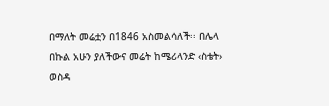በማለት መሬቷን በ1846 አስመልሳለች፡፡ በሌላ በኩል አሁን ያለችውና መሬት ከሜሪላንድ ‹ስቴት› ወስዳ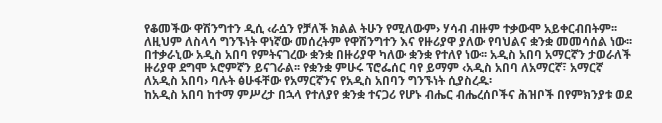የቆመችው ዋሽንግተን ዲሲ ‹ራሷን የቻለች ክልል ትሁን የሚለውም› ሃሳብ ብዙም ተቃውሞ አይቀርብበትም፡፡ ለዚህም ለስላሳ ግንኙነት ዋነኛው መሰረትም የዋሽንግተን እና የዙሪያዋ ያለው የባህልና ቋንቋ መመሳሰል ነው፡፡
በተቃራኒው አዲስ አበባ የምትናገረው ቋንቋ በዙሪያዋ ካለው ቋንቋ የተለየ ነው፡፡ አዲስ አበባ አማርኛን ታወራለች ዙሪያዋ ደግሞ ኦሮምኛን ይናገራል፡፡ የቋንቋ ምሁሩ ፕሮፌሰር ባየ ይማም ‹አዲስ አበባ ለአማርኛ፣ አማርኛ ለአዲስ አበባ› ባሉት ፅሁፋቸው የአማርኛንና የአዲስ አበባን ግንኙነት ሲያስረዱ፡
ከአዲስ አበባ ከተማ ምሥረታ በኋላ የተለያየ ቋንቋ ተናጋሪ የሆኑ ብሔር ብሔረሰቦችና ሕዝቦች በየምክንያቱ ወደ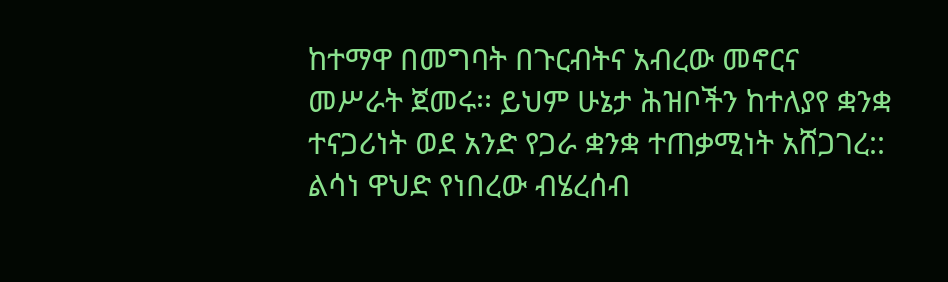ከተማዋ በመግባት በጉርብትና አብረው መኖርና መሥራት ጀመሩ፡፡ ይህም ሁኔታ ሕዝቦችን ከተለያየ ቋንቋ ተናጋሪነት ወደ አንድ የጋራ ቋንቋ ተጠቃሚነት አሸጋገረ:: ልሳነ ዋህድ የነበረው ብሄረሰብ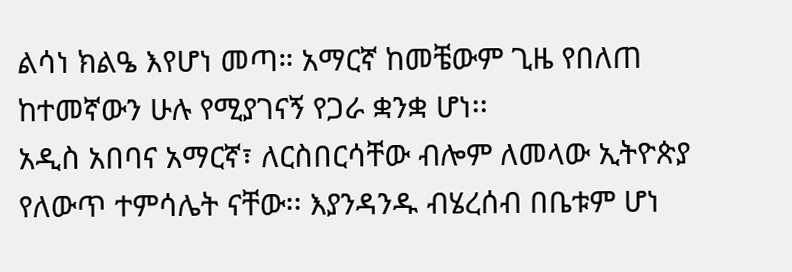ልሳነ ክልዔ እየሆነ መጣ። አማርኛ ከመቼውም ጊዜ የበለጠ ከተመኛውን ሁሉ የሚያገናኝ የጋራ ቋንቋ ሆነ፡፡
አዲስ አበባና አማርኛ፣ ለርስበርሳቸው ብሎም ለመላው ኢትዮጵያ የለውጥ ተምሳሌት ናቸው፡፡ እያንዳንዱ ብሄረሰብ በቤቱም ሆነ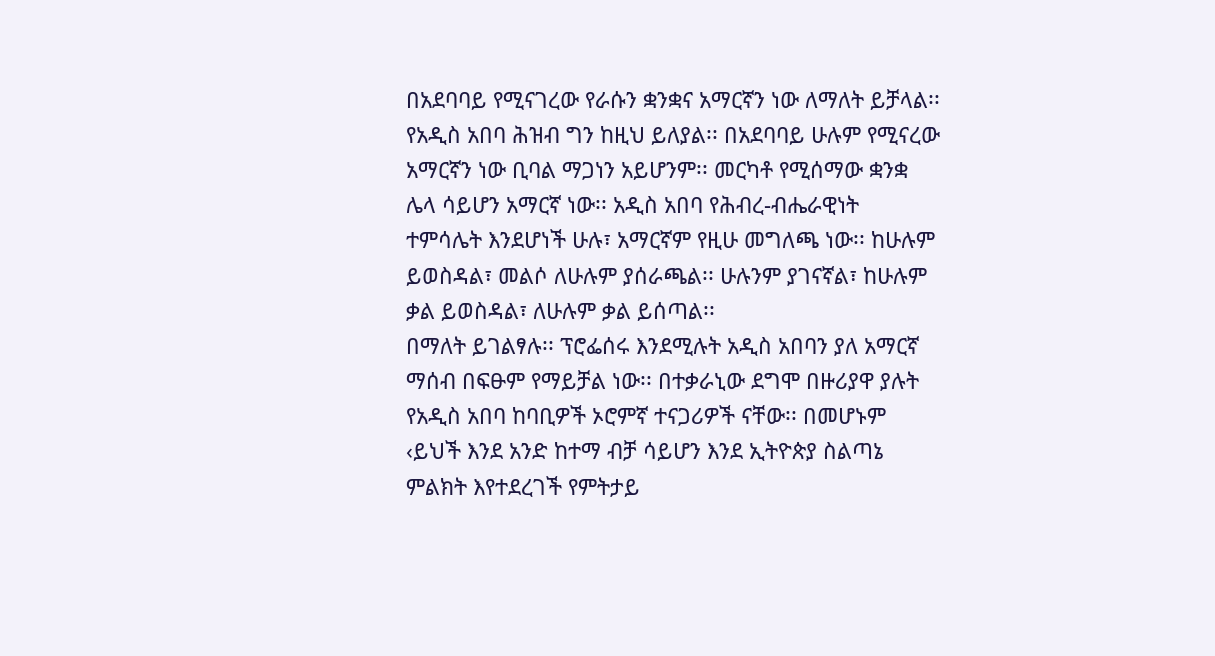በአደባባይ የሚናገረው የራሱን ቋንቋና አማርኛን ነው ለማለት ይቻላል፡፡ የአዲስ አበባ ሕዝብ ግን ከዚህ ይለያል፡፡ በአደባባይ ሁሉም የሚናረው አማርኛን ነው ቢባል ማጋነን አይሆንም፡፡ መርካቶ የሚሰማው ቋንቋ ሌላ ሳይሆን አማርኛ ነው፡፡ አዲስ አበባ የሕብረ-ብሔራዊነት ተምሳሌት እንደሆነች ሁሉ፣ አማርኛም የዚሁ መግለጫ ነው፡፡ ከሁሉም ይወስዳል፣ መልሶ ለሁሉም ያሰራጫል፡፡ ሁሉንም ያገናኛል፣ ከሁሉም ቃል ይወስዳል፣ ለሁሉም ቃል ይሰጣል፡፡
በማለት ይገልፃሉ፡፡ ፕሮፌሰሩ እንደሚሉት አዲስ አበባን ያለ አማርኛ ማሰብ በፍፁም የማይቻል ነው፡፡ በተቃራኒው ደግሞ በዙሪያዋ ያሉት የአዲስ አበባ ከባቢዎች ኦሮምኛ ተናጋሪዎች ናቸው፡፡ በመሆኑም ‹ይህች እንደ አንድ ከተማ ብቻ ሳይሆን እንደ ኢትዮጵያ ስልጣኔ ምልክት እየተደረገች የምትታይ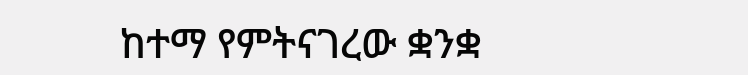ከተማ የምትናገረው ቋንቋ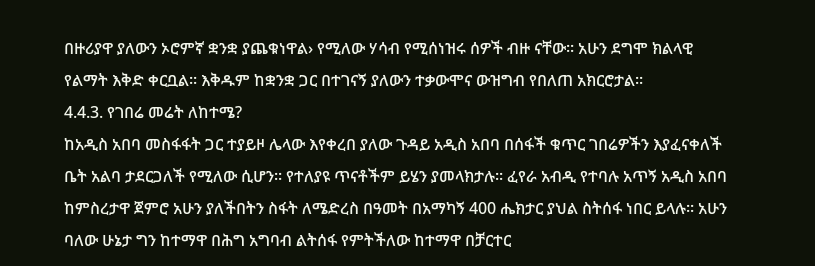በዙሪያዋ ያለውን ኦሮምኛ ቋንቋ ያጨቁነዋል› የሚለው ሃሳብ የሚሰነዝሩ ሰዎች ብዙ ናቸው፡፡ አሁን ደግሞ ክልላዊ የልማት እቅድ ቀርቧል፡፡ እቅዱም ከቋንቋ ጋር በተገናኝ ያለውን ተቃውሞና ውዝግብ የበለጠ አክርሮታል፡፡
4.4.3. የገበሬ መሬት ለከተሜ?
ከአዲስ አበባ መስፋፋት ጋር ተያይዞ ሌላው እየቀረበ ያለው ጉዳይ አዲስ አበባ በሰፋች ቁጥር ገበሬዎችን እያፈናቀለች ቤት አልባ ታደርጋለች የሚለው ሲሆን፡፡ የተለያዩ ጥናቶችም ይሄን ያመላክታሉ፡፡ ፈየራ አብዲ የተባሉ አጥኝ አዲስ አበባ ከምስረታዋ ጀምሮ አሁን ያለችበትን ስፋት ለሜድረስ በዓመት በአማካኝ 400 ሔክታር ያህል ስትሰፋ ነበር ይላሉ፡፡ አሁን ባለው ሁኔታ ግን ከተማዋ በሕግ አግባብ ልትሰፋ የምትችለው ከተማዋ በቻርተር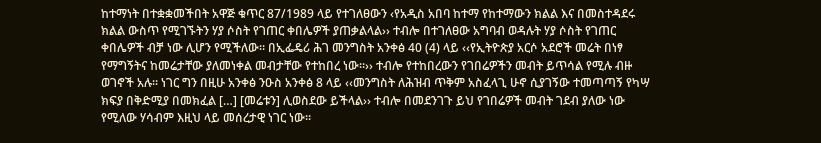ከተማነት በተቋቋመችበት አዋጅ ቁጥር 87/1989 ላይ የተገለፀውን ‹የአዲስ አበባ ከተማ የከተማውን ክልል እና በመስተዳደሩ ክልል ውስጥ የሚገኙትን ሃያ ሶስት የገጠር ቀበሌዎች ያጠቃልላል›› ተብሎ በተገለፀው አግባብ ወዳሉት ሃያ ሶስት የገጠር ቀበሌዎች ብቻ ነው ሊሆን የሚችለው፡፡ በኢፌዴሪ ሕገ መንግስት አንቀፅ 40 (4) ላይ ‹‹የኢትዮጵያ አርሶ አደሮች መሬት በነፃ የማግኝትና ከመሬታቸው ያለመነቀል መብታቸው የተከበረ ነው፡፡›› ተብሎ የተከበረውን የገበሬዎችን መብት ይጥሳል የሚሉ ብዙ ወገኖች አሉ፡፡ ነገር ግን በዚሁ አንቀፅ ንዑስ አንቀፅ 8 ላይ ‹‹መንግስት ለሕዝብ ጥቅም አስፈላጊ ሁኖ ሲያገኝው ተመጣጣኝ የካሣ ክፍያ በቅድሚያ በመክፈል […] [መሬቱን] ሊወስደው ይችላል›› ተብሎ በመደንገጉ ይህ የገበሬዎች መብት ገደብ ያለው ነው የሚለው ሃሳብም እዚህ ላይ መሰረታዊ ነገር ነው፡፡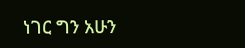ነገር ግን አሁን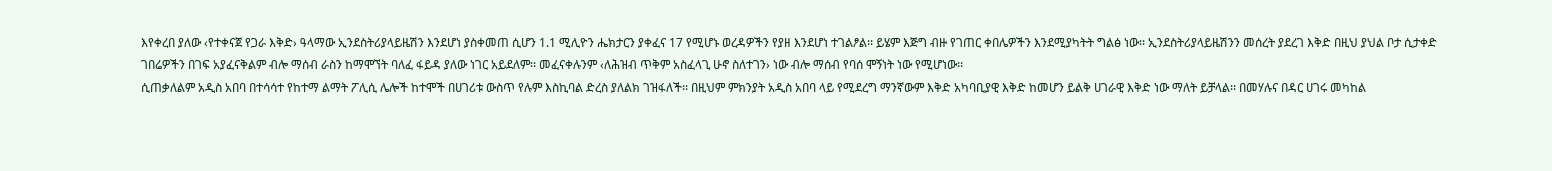እየቀረበ ያለው ‹የተቀናጀ የጋራ እቅድ› ዓላማው ኢንደስትሪያላይዜሽን እንደሆነ ያስቀመጠ ሲሆን 1.1 ሚሊዮን ሔክታርን ያቀፈና 17 የሚሆኑ ወረዳዎችን የያዘ እንደሆነ ተገልፆል፡፡ ይሄም እጅግ ብዙ የገጠር ቀበሌዎችን እንደሚያካትት ግልፅ ነው፡፡ ኢንደስትሪያላይዜሽንን መሰረት ያደረገ እቅድ በዚህ ያህል ቦታ ሲታቀድ ገበሬዎችን በገፍ አያፈናቅልም ብሎ ማሰብ ራስን ከማሞኘት ባለፈ ፋይዳ ያለው ነገር አይደለም፡፡ መፈናቀሉንም ‹ለሕዝብ ጥቅም አስፈላጊ ሁኖ ስለተገን› ነው ብሎ ማሰብ የባሰ ሞኝነት ነው የሚሆነው፡፡
ሲጠቃለልም አዲስ አበባ በተሳሳተ የከተማ ልማት ፖሊሲ ሌሎች ከተሞች በሀገሪቱ ውስጥ የሉም እስኪባል ድረስ ያለልክ ገዝፋለች፡፡ በዚህም ምክንያት አዲስ አበባ ላይ የሚደረግ ማንኛውም እቅድ አካባቢያዊ እቅድ ከመሆን ይልቅ ሀገራዊ እቅድ ነው ማለት ይቻላል፡፡ በመሃሉና በዳር ሀገሩ መካከል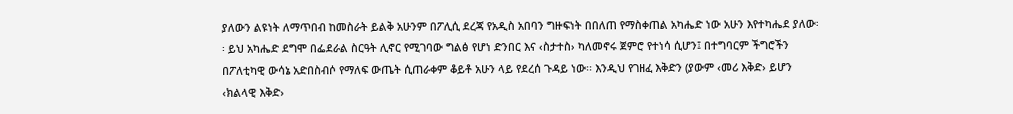ያለውን ልዩነት ለማጥበብ ከመስራት ይልቅ አሁንም በፖሊሲ ደረጃ የአዲስ አበባን ግዙፍነት በበለጠ የማስቀጠል አካሔድ ነው አሁን እየተካሔደ ያለው፡፡ ይህ አካሔድ ደግሞ በፌደራል ስርዓት ሊኖር የሚገባው ግልፅ የሆነ ድንበር እና ‹ስታተስ› ካለመኖሩ ጀምሮ የተነሳ ሲሆን፤ በተግባርም ችግሮችን በፖለቲካዊ ውሳኔ አድበስብሶ የማለፍ ውጤት ሲጠራቀም ቆይቶ አሁን ላይ የደረሰ ጉዳይ ነው፡፡ እንዲህ የገዘፈ እቅድን (ያውም ‹መሪ እቅድ› ይሆን ‹ክልላዊ እቅድ›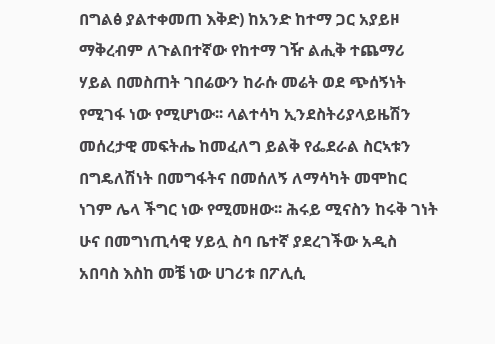በግልፅ ያልተቀመጠ እቅድ) ከአንድ ከተማ ጋር አያይዞ ማቅረብም ለጉልበተኛው የከተማ ገዥ ልሒቅ ተጨማሪ ሃይል በመስጠት ገበሬውን ከራሱ መሬት ወደ ጭሰኝነት የሚገፋ ነው የሚሆነው፡፡ ላልተሳካ ኢንደስትሪያላይዜሽን መሰረታዊ መፍትሔ ከመፈለግ ይልቅ የፌደራል ስርኣቱን በግዴለሽነት በመግፋትና በመሰለኝ ለማሳካት መሞከር ነገም ሌላ ችግር ነው የሚመዘው፡፡ ሕሩይ ሚናስን ከሩቅ ገነት ሁና በመግነጢሳዊ ሃይሏ ስባ ቤተኛ ያደረገችው አዲስ አበባስ እስከ መቼ ነው ሀገሪቱ በፖሊሲ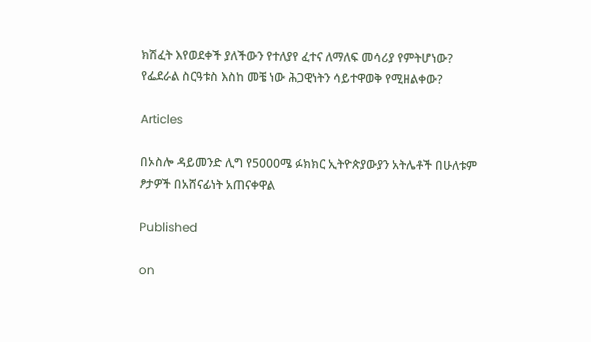ክሽፈት እየወደቀች ያለችውን የተለያየ ፈተና ለማለፍ መሳሪያ የምትሆነው? የፌደራል ስርዓቱስ እስከ መቼ ነው ሕጋዊነትን ሳይተዋወቅ የሚዘልቀው?

Articles

በኦስሎ ዳይመንድ ሊግ የ5000ሜ ፉክክር ኢትዮጵያውያን አትሌቶች በሁለቱም ፆታዎች በአሸናፊነት አጠናቀዋል

Published

on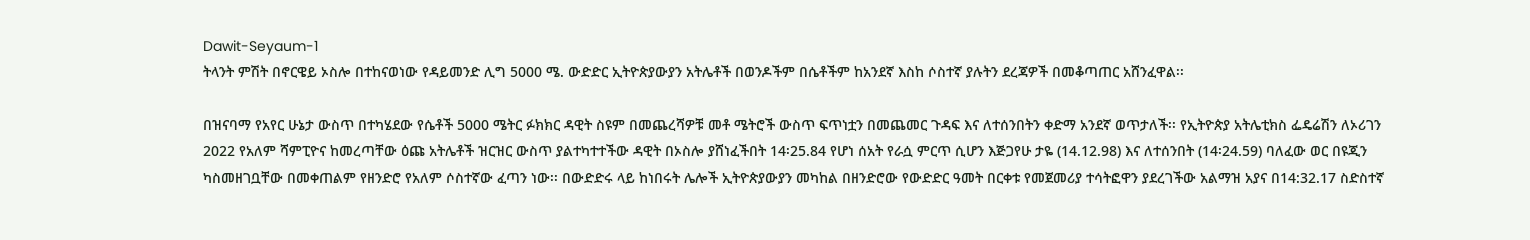Dawit-Seyaum-1
ትላንት ምሽት በኖርዌይ ኦስሎ በተከናወነው የዳይመንድ ሊግ 5000 ሜ. ውድድር ኢትዮጵያውያን አትሌቶች በወንዶችም በሴቶችም ከአንደኛ እስከ ሶስተኛ ያሉትን ደረጃዎች በመቆጣጠር አሸንፈዋል፡፡

በዝናባማ የአየር ሁኔታ ውስጥ በተካሄደው የሴቶች 5000 ሜትር ፉክክር ዳዊት ስዩም በመጨረሻዎቹ መቶ ሜትሮች ውስጥ ፍጥነቷን በመጨመር ጉዳፍ እና ለተሰንበትን ቀድማ አንደኛ ወጥታለች፡፡ የኢትዮጵያ አትሌቲክስ ፌዴሬሽን ለኦሪገን 2022 የአለም ሻምፒዮና ከመረጣቸው ዕጩ አትሌቶች ዝርዝር ውስጥ ያልተካተተችው ዳዊት በኦስሎ ያሸነፈችበት 14፡25.84 የሆነ ሰአት የራሷ ምርጥ ሲሆን እጅጋየሁ ታዬ (14.12.98) እና ለተሰንበት (14፡24.59) ባለፈው ወር በዩጂን ካስመዘገቧቸው በመቀጠልም የዘንድሮ የአለም ሶስተኛው ፈጣን ነው፡፡ በውድድሩ ላይ ከነበሩት ሌሎች ኢትዮጵያውያን መካከል በዘንድሮው የውድድር ዓመት በርቀቱ የመጀመሪያ ተሳትፎዋን ያደረገችው አልማዝ አያና በ14:32.17 ስድስተኛ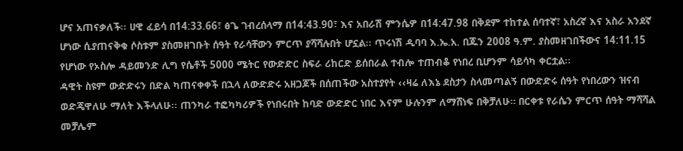ሆና አጠናቃለች፡፡ ሀዊ ፈይሳ በ14:33.66፣ ፅጌ ገብረሰላማ በ14:43.90፣ እና አበራሽ ምንሴዎ በ14:47.98 በቅደም ተከተል ሰባተኛ፣ አስረኛ እና አስራ አንደኛ ሆነው ሲያጠናቅቁ ሶስቱም ያስመዘገቡት ሰዓት የራሳቸውን ምርጥ ያሻሻሉበት ሆኗል፡፡ ጥሩነሽ ዲባባ እ.ኤ.አ. በጁን 2008 ዓ.ም. ያስመዘገበችውና 14:11.15 የሆነው የኦስሎ ዳይመንድ ሊግ የሴቶች 5000 ሜትር የውድድር ስፍራ ሪከርድ ይሰበራል ተብሎ ተጠብቆ የነበረ ቢሆንም ሳይሳካ ቀርቷል፡፡
ዳዊት ስዩም ውድድሩን በድል ካጠናቀቀች በኋላ ለውድድሩ አዘጋጆች በሰጠችው አስተያየት ‹‹ዛሬ ለእኔ ደስታን ስላመጣልኝ በውድድሩ ሰዓት የነበረውን ዝናብ ወድጄዋለሁ ማለት እችላለሁ፡፡ ጠንካራ ተፎካካሪዎች የነበሩበት ከባድ ውድድር ነበር እናም ሁሉንም ለማሸነፍ በቅቻለሁ። በርቀቱ የራሴን ምርጥ ሰዓት ማሻሻል መቻሌም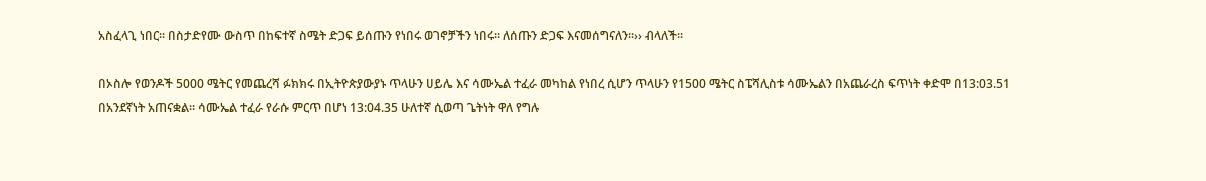አስፈላጊ ነበር፡፡ በስታድየሙ ውስጥ በከፍተኛ ስሜት ድጋፍ ይሰጡን የነበሩ ወገኖቻችን ነበሩ። ለሰጡን ድጋፍ እናመሰግናለን።›› ብላለች፡፡

በኦስሎ የወንዶች 5000 ሜትር የመጨረሻ ፉክክሩ በኢትዮጵያውያኑ ጥላሁን ሀይሌ እና ሳሙኤል ተፈራ መካከል የነበረ ሲሆን ጥላሁን የ1500 ሜትር ስፔሻሊስቱ ሳሙኤልን በአጨራረስ ፍጥነት ቀድሞ በ13:03.51 በአንደኛነት አጠናቋል፡፡ ሳሙኤል ተፈራ የራሱ ምርጥ በሆነ 13:04.35 ሁለተኛ ሲወጣ ጌትነት ዋለ የግሉ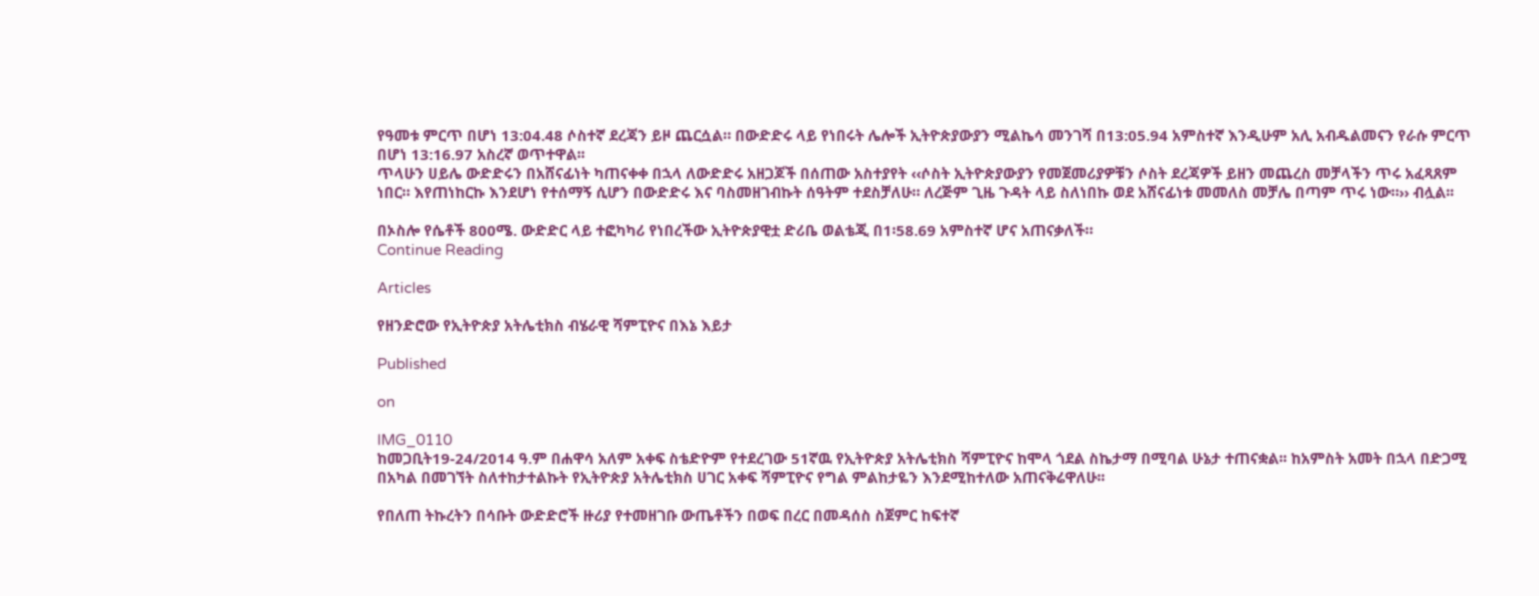የዓመቱ ምርጥ በሆነ 13:04.48 ሶስተኛ ደረጃን ይዞ ጨርሷል። በውድድሩ ላይ የነበሩት ሌሎች ኢትዮጵያውያን ሚልኬሳ መንገሻ በ13:05.94 አምስተኛ እንዲሁም አሊ አብዱልመናን የራሱ ምርጥ በሆነ 13:16.97 አስረኛ ወጥተዋል፡፡
ጥላሁን ሀይሌ ውድድሩን በአሸናፊነት ካጠናቀቀ በኋላ ለውድድሩ አዘጋጆች በሰጠው አስተያየት ‹‹ሶስት ኢትዮጵያውያን የመጀመሪያዎቹን ሶስት ደረጃዎች ይዘን መጨረስ መቻላችን ጥሩ አፈጻጸም ነበር። እየጠነከርኩ እንደሆነ የተሰማኝ ሲሆን በውድድሩ እና ባስመዘገብኩት ሰዓትም ተደስቻለሁ። ለረጅም ጊዜ ጉዳት ላይ ስለነበኩ ወደ አሸናፊነቱ መመለስ መቻሌ በጣም ጥሩ ነው።›› ብሏል፡፡

በኦስሎ የሴቶች 800ሜ. ውድድር ላይ ተፎካካሪ የነበረችው ኢትዮጵያዊቷ ድሪቤ ወልቴጂ በ1፡58.69 አምስተኛ ሆና አጠናቃለች።
Continue Reading

Articles

የዘንድሮው የኢትዮጵያ አትሌቲክስ ብሄራዊ ሻምፒዮና በእኔ እይታ

Published

on

IMG_0110
ከመጋቢት19-24/2014 ዓ.ም በሐዋሳ አለም አቀፍ ስቴድዮም የተደረገው 51ኛዉ የኢትዮጵያ አትሌቲክስ ሻምፒዮና ከሞላ ጎደል ስኬታማ በሚባል ሁኔታ ተጠናቋል፡፡ ከአምስት አመት በኋላ በድጋሚ በአካል በመገኘት ስለተከታተልኩት የኢትዮጵያ አትሌቲክስ ሀገር አቀፍ ሻምፒዮና የግል ምልከታዬን እንደሚከተለው አጠናቅሬዋለሁ፡፡

የበለጠ ትኩረትን በሳቡት ውድድሮች ዙሪያ የተመዘገቡ ውጤቶችን በወፍ በረር በመዳሰስ ስጀምር ከፍተኛ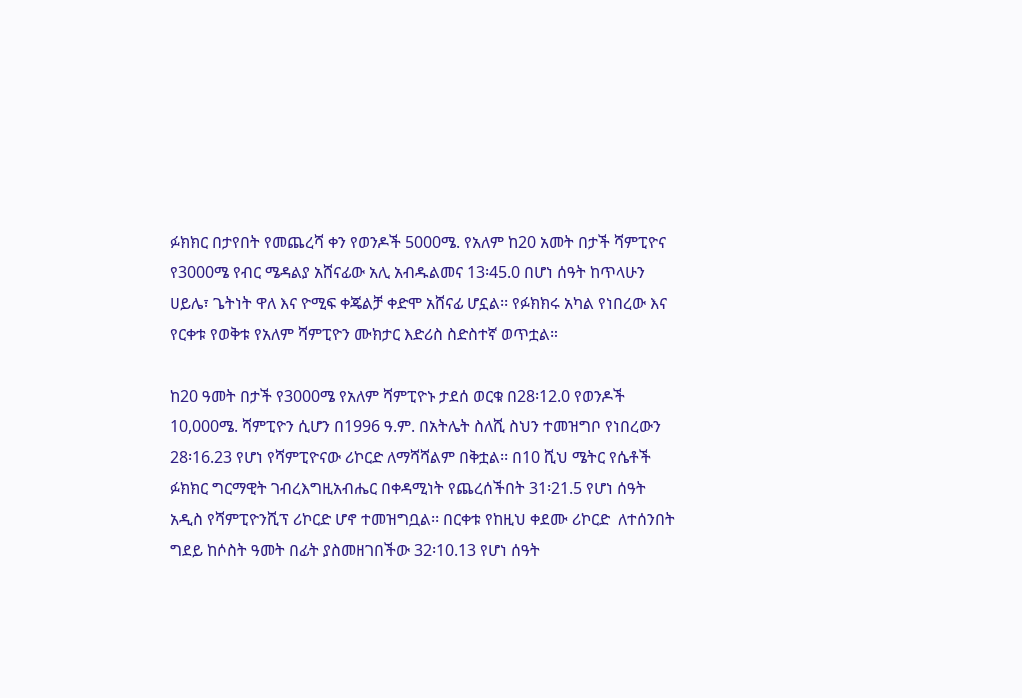ፉክክር በታየበት የመጨረሻ ቀን የወንዶች 5000ሜ. የአለም ከ20 አመት በታች ሻምፒዮና የ3000ሜ የብር ሜዳልያ አሸናፊው አሊ አብዱልመና 13፡45.0 በሆነ ሰዓት ከጥላሁን ሀይሌ፣ ጌትነት ዋለ እና ዮሚፍ ቀጄልቻ ቀድሞ አሸናፊ ሆኗል፡፡ የፉክክሩ አካል የነበረው እና የርቀቱ የወቅቱ የአለም ሻምፒዮን ሙክታር እድሪስ ስድስተኛ ወጥቷል።

ከ20 ዓመት በታች የ3000ሜ የአለም ሻምፒዮኑ ታደሰ ወርቁ በ28፡12.0 የወንዶች 10,000ሜ. ሻምፒዮን ሲሆን በ1996 ዓ.ም. በአትሌት ስለሺ ስህን ተመዝግቦ የነበረውን 28፡16.23 የሆነ የሻምፒዮናው ሪኮርድ ለማሻሻልም በቅቷል፡፡ በ10 ሺህ ሜትር የሴቶች ፉክክር ግርማዊት ገብረእግዚአብሔር በቀዳሚነት የጨረሰችበት 31፡21.5 የሆነ ሰዓት አዲስ የሻምፒዮንሺፕ ሪኮርድ ሆኖ ተመዝግቧል፡፡ በርቀቱ የከዚህ ቀደሙ ሪኮርድ  ለተሰንበት ግደይ ከሶስት ዓመት በፊት ያስመዘገበችው 32፡10.13 የሆነ ሰዓት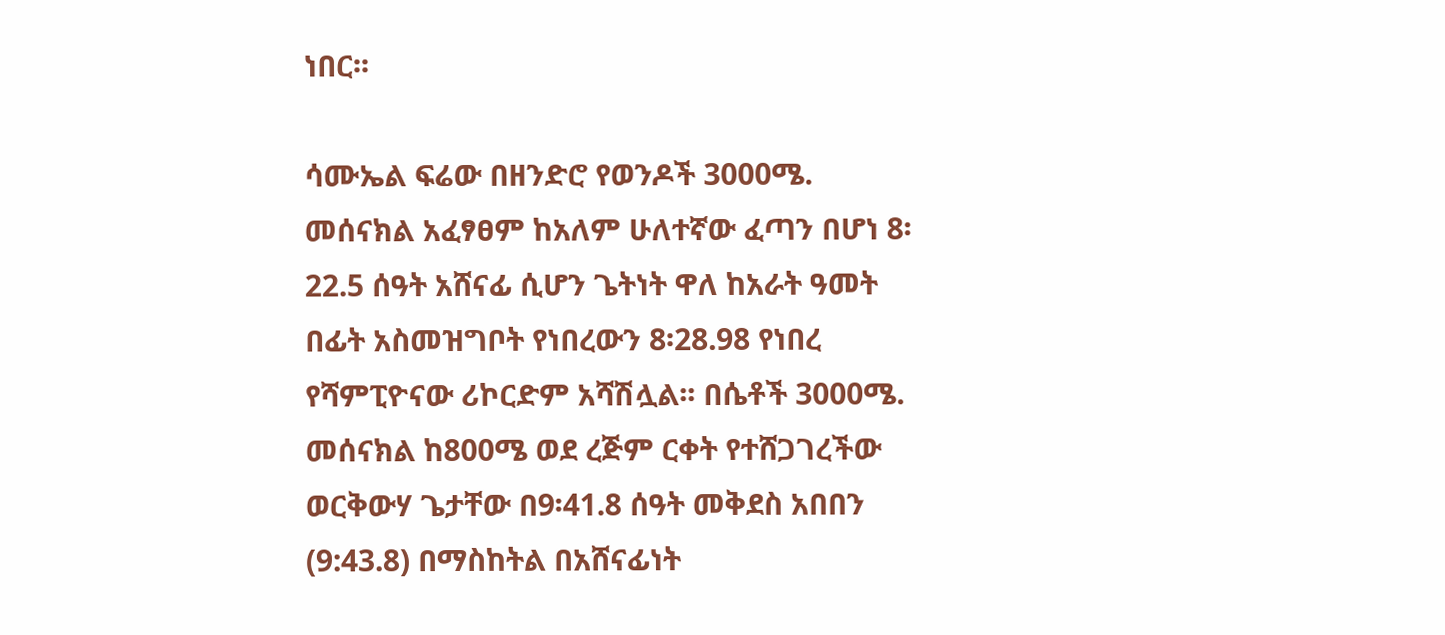ነበር፡፡

ሳሙኤል ፍሬው በዘንድሮ የወንዶች 3000ሜ. መሰናክል አፈፃፀም ከአለም ሁለተኛው ፈጣን በሆነ 8፡22.5 ሰዓት አሸናፊ ሲሆን ጌትነት ዋለ ከአራት ዓመት በፊት አስመዝግቦት የነበረውን 8፡28.98 የነበረ የሻምፒዮናው ሪኮርድም አሻሽሏል፡፡ በሴቶች 3000ሜ. መሰናክል ከ800ሜ ወደ ረጅም ርቀት የተሸጋገረችው ወርቅውሃ ጌታቸው በ9፡41.8 ሰዓት መቅደስ አበበን (9:43.8) በማስከትል በአሸናፊነት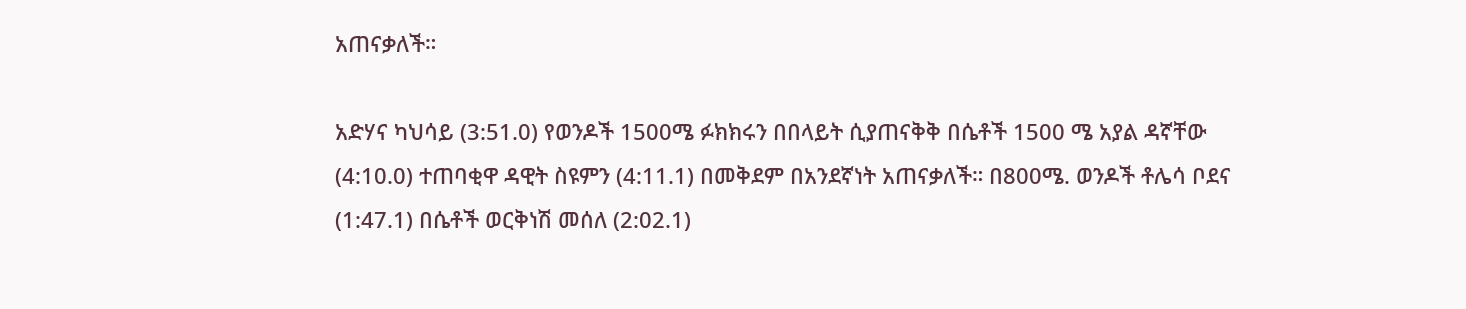አጠናቃለች።

አድሃና ካህሳይ (3:51.0) የወንዶች 1500ሜ ፉክክሩን በበላይት ሲያጠናቅቅ በሴቶች 1500 ሜ አያል ዳኛቸው (4:10.0) ተጠባቂዋ ዳዊት ስዩምን (4:11.1) በመቅደም በአንደኛነት አጠናቃለች። በ800ሜ. ወንዶች ቶሌሳ ቦደና (1:47.1) በሴቶች ወርቅነሽ መሰለ (2:02.1)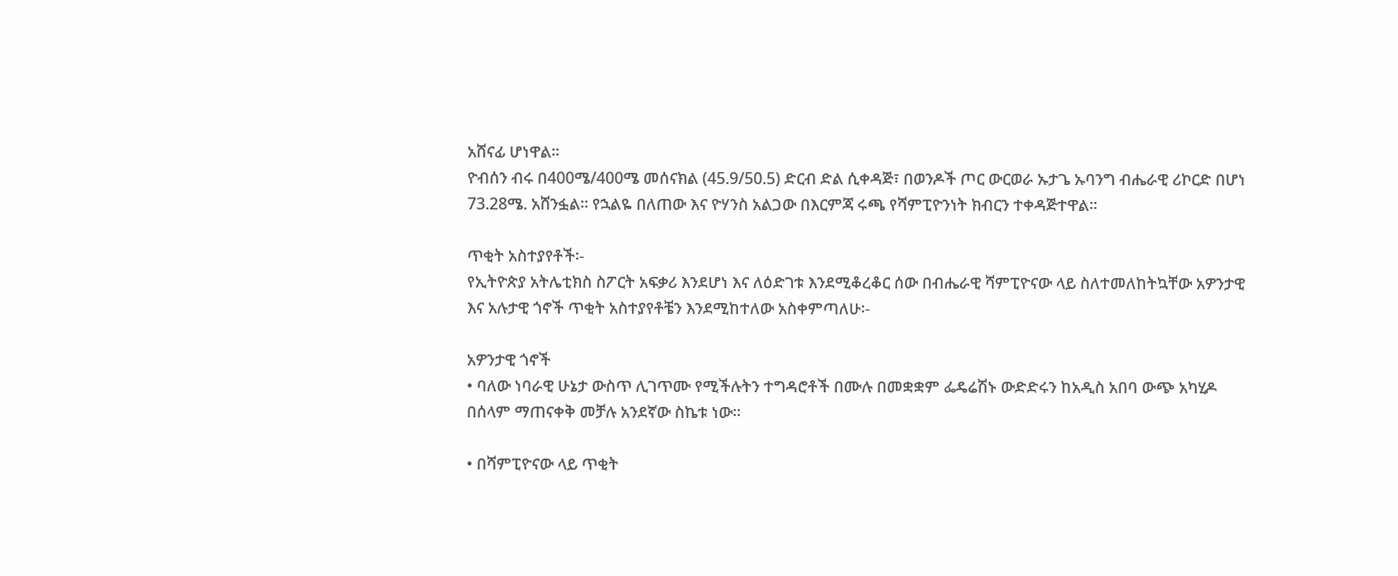አሸናፊ ሆነዋል።
ዮብሰን ብሩ በ400ሜ/400ሜ መሰናክል (45.9/50.5) ድርብ ድል ሲቀዳጅ፣ በወንዶች ጦር ውርወራ ኡታጌ ኡባንግ ብሔራዊ ሪኮርድ በሆነ 73.28ሜ. አሸንፏል፡፡ የኋልዬ በለጠው እና ዮሃንስ አልጋው በእርምጃ ሩጫ የሻምፒዮንነት ክብርን ተቀዳጅተዋል።

ጥቂት አስተያየቶች፡-
የኢትዮጵያ አትሌቲክስ ስፖርት አፍቃሪ እንደሆነ እና ለዕድገቱ እንደሚቆረቆር ሰው በብሔራዊ ሻምፒዮናው ላይ ስለተመለከትኳቸው አዎንታዊ እና አሉታዊ ጎኖች ጥቂት አስተያየቶቼን እንደሚከተለው አስቀምጣለሁ፡-

አዎንታዊ ጎኖች
• ባለው ነባራዊ ሁኔታ ውስጥ ሊገጥሙ የሚችሉትን ተግዳሮቶች በሙሉ በመቋቋም ፌዴሬሽኑ ውድድሩን ከአዲስ አበባ ውጭ አካሂዶ በሰላም ማጠናቀቅ መቻሉ አንደኛው ስኬቱ ነው፡፡

• በሻምፒዮናው ላይ ጥቂት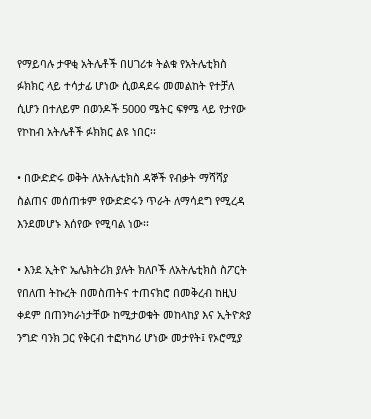የማይባሉ ታዋቂ አትሌቶች በሀገሪቱ ትልቁ የአትሌቲክስ ፉክክር ላይ ተሳታፊ ሆነው ሲወዳደሩ መመልከት የተቻለ ሲሆን በተለይም በወንዶች 5000 ሜትር ፍፃሜ ላይ የታየው የኮከብ አትሌቶች ፉክክር ልዩ ነበር፡፡

• በውድድሩ ወቅት ለአትሌቲክስ ዳኞች የብቃት ማሻሻያ ስልጠና መሰጠቱም የውድድሩን ጥራት ለማሳደግ የሚረዳ እንደመሆኑ እሰየው የሚባል ነው፡፡

• እንደ ኢትዮ ኤሌክትሪክ ያሉት ክለቦች ለአትሌቲክስ ስፖርት የበለጠ ትኩረት በመስጠትና ተጠናክሮ በመቅረብ ከዚህ ቀደም በጠንካራነታቸው ከሚታወቁት መከላከያ እና ኢትዮጵያ ንግድ ባንክ ጋር የቅርብ ተፎካካሪ ሆነው መታየት፤ የኦሮሚያ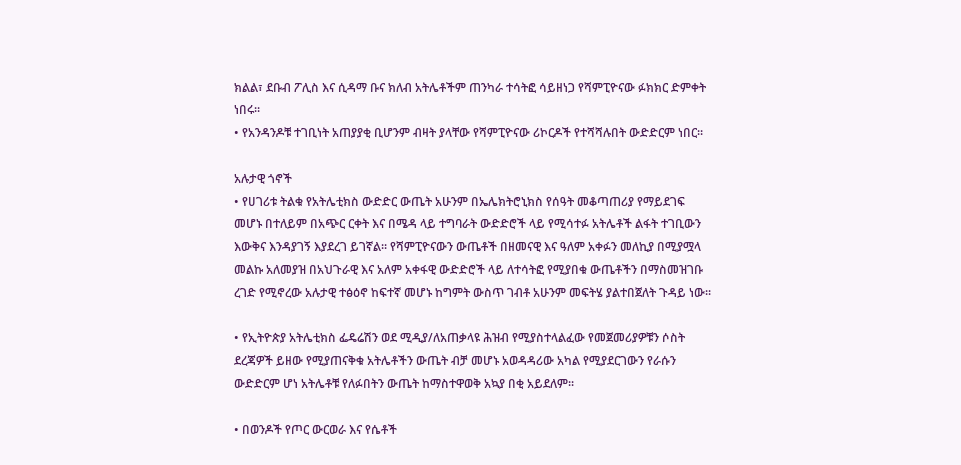ክልል፣ ደቡብ ፖሊስ እና ሲዳማ ቡና ክለብ አትሌቶችም ጠንካራ ተሳትፎ ሳይዘነጋ የሻምፒዮናው ፉክክር ድምቀት ነበሩ፡፡
• የአንዳንዶቹ ተገቢነት አጠያያቂ ቢሆንም ብዛት ያላቸው የሻምፒዮናው ሪኮርዶች የተሻሻሉበት ውድድርም ነበር፡፡

አሉታዊ ጎኖች
• የሀገሪቱ ትልቁ የአትሌቲክስ ውድድር ውጤት አሁንም በኤሌክትሮኒክስ የሰዓት መቆጣጠሪያ የማይደገፍ መሆኑ በተለይም በአጭር ርቀት እና በሜዳ ላይ ተግባራት ውድድሮች ላይ የሚሳተፉ አትሌቶች ልፋት ተገቢውን እውቅና እንዳያገኝ እያደረገ ይገኛል፡፡ የሻምፒዮናውን ውጤቶች በዘመናዊ እና ዓለም አቀፉን መለኪያ በሚያሟላ መልኩ አለመያዝ በአህጉራዊ እና አለም አቀፋዊ ውድድሮች ላይ ለተሳትፎ የሚያበቁ ውጤቶችን በማስመዝገቡ ረገድ የሚኖረው አሉታዊ ተፅዕኖ ከፍተኛ መሆኑ ከግምት ውስጥ ገብቶ አሁንም መፍትሄ ያልተበጀለት ጉዳይ ነው፡፡

• የኢትዮጵያ አትሌቲክስ ፌዴሬሽን ወደ ሚዲያ/ለአጠቃላዩ ሕዝብ የሚያስተላልፈው የመጀመሪያዎቹን ሶስት ደረጃዎች ይዘው የሚያጠናቅቁ አትሌቶችን ውጤት ብቻ መሆኑ አወዳዳሪው አካል የሚያደርገውን የራሱን ውድድርም ሆነ አትሌቶቹ የለፉበትን ውጤት ከማስተዋወቅ አኳያ በቂ አይደለም፡፡

• በወንዶች የጦር ውርወራ እና የሴቶች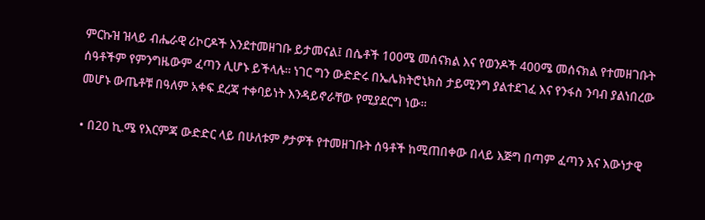ምርኩዝ ዝላይ ብሔራዊ ሪኮርዶች እንደተመዘገቡ ይታመናል፤ በሴቶች 100ሜ መሰናክል እና የወንዶች 400ሜ መሰናክል የተመዘገቡት ሰዓቶችም የምንግዜውም ፈጣን ሊሆኑ ይችላሉ፡፡ ነገር ግን ውድድሩ በኤሌክትሮኒክስ ታይሚንግ ያልተደገፈ እና የንፋስ ንባብ ያልነበረው መሆኑ ውጤቶቹ በዓለም አቀፍ ደረጃ ተቀባይነት እንዳይኖራቸው የሚያደርግ ነው።

• በ20 ኪ.ሜ የእርምጃ ውድድር ላይ በሁለቱም ፆታዎች የተመዘገቡት ሰዓቶች ከሚጠበቀው በላይ እጅግ በጣም ፈጣን እና እውነታዊ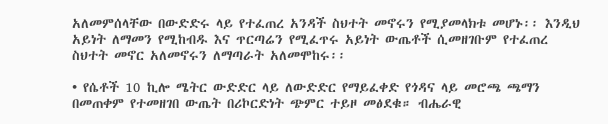አለመምሰላቸው በውድድሩ ላይ የተፈጠረ አንዳች ስህተት መኖሩን የሚያመላክቱ መሆኑ፡፡ እንዲህ አይነት ለማመን የሚከብዱ እና ጥርጣሬን የሚፈጥሩ አይነት ውጤቶች ሲመዘገቡም የተፈጠረ ስህተት መኖር አለመኖሩን ለማጣራት አለመሞከሩ፡፡

• የሴቶች 10 ኪሎ ሜትር ውድድር ላይ ለውድድር የማይፈቀድ የጎዳና ላይ መሮጫ ጫማን በመጠቀም የተመዘገበ ውጤት በሪኮርድነት ጭምር ተይዞ መፅደቁ። ብሔራዊ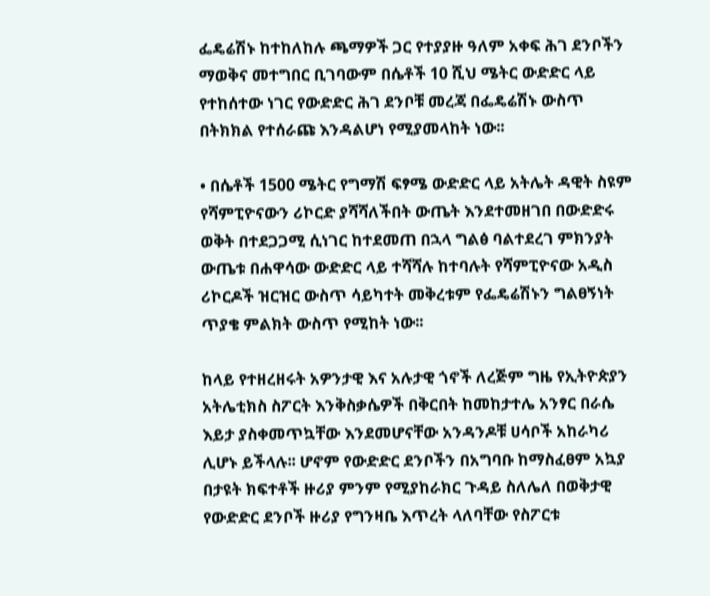ፌዴሬሽኑ ከተከለከሉ ጫማዎች ጋር የተያያዙ ዓለም አቀፍ ሕገ ደንቦችን ማወቅና መተግበር ቢገባውም በሴቶች 10 ሺህ ሜትር ውድድር ላይ የተከሰተው ነገር የውድድር ሕገ ደንቦቹ መረጃ በፌዴሬሽኑ ውስጥ በትክክል የተሰራጩ እንዳልሆነ የሚያመላከት ነው፡፡

• በሴቶች 1500 ሜትር የግማሽ ፍፃሜ ውድድር ላይ አትሌት ዳዊት ስዩም የሻምፒዮናውን ሪኮርድ ያሻሻለችበት ውጤት እንደተመዘገበ በውድድሩ ወቅት በተደጋጋሚ ሲነገር ከተደመጠ በኋላ ግልፅ ባልተደረገ ምክንያት ውጤቱ በሐዋሳው ውድድር ላይ ተሻሻሉ ከተባሉት የሻምፒዮናው አዲስ ሪኮርዶች ዝርዝር ውስጥ ሳይካተት መቅረቱም የፌዴሬሽኑን ግልፀኝነት ጥያቄ ምልክት ውስጥ የሚከት ነው፡፡

ከላይ የተዘረዘሩት አዎንታዊ እና አሉታዊ ጎኖች ለረጅም ግዜ የኢትዮጵያን አትሌቲክስ ስፖርት እንቅስቃሴዎች በቅርበት ከመከታተሌ አንፃር በራሴ እይታ ያስቀመጥኳቸው እንደመሆናቸው አንዳንዶቹ ሀሳቦች አከራካሪ ሊሆኑ ይችላሉ፡፡ ሆኖም የውድድር ደንቦችን በአግባቡ ከማስፈፀም አኳያ በታዩት ክፍተቶች ዙሪያ ምንም የሚያከራክር ጉዳይ ስለሌለ በወቅታዊ የውድድር ደንቦች ዙሪያ የግንዛቤ እጥረት ላለባቸው የስፖርቱ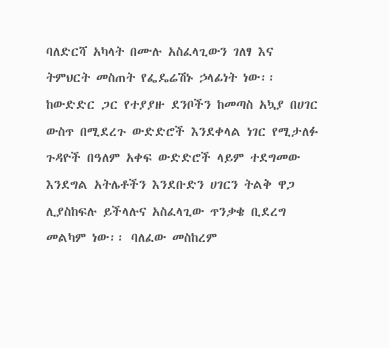ባለድርሻ አካላት በሙሉ አስፈላጊውን ገለፃ እና ትምህርት መስጠት የፌዴሬሽኑ ኃላፊነት ነው፡፡ ከውድድር ጋር የተያያዙ ደንቦችን ከመጣስ አኳያ በሀገር ውስጥ በሚደረጉ ውድድሮች እንደቀላል ነገር የሚታለፉ ጉዳዮች በዓለም አቀፍ ውድድሮች ላይም ተደግመው እንደግል አትሌቶችን እንደቡድን ሀገርን ትልቅ ዋጋ ሊያስከፍሉ ይችላሉና አስፈላጊው ጥንቃቄ ቢደረግ መልካም ነው፡፡ ባለፈው መስከረም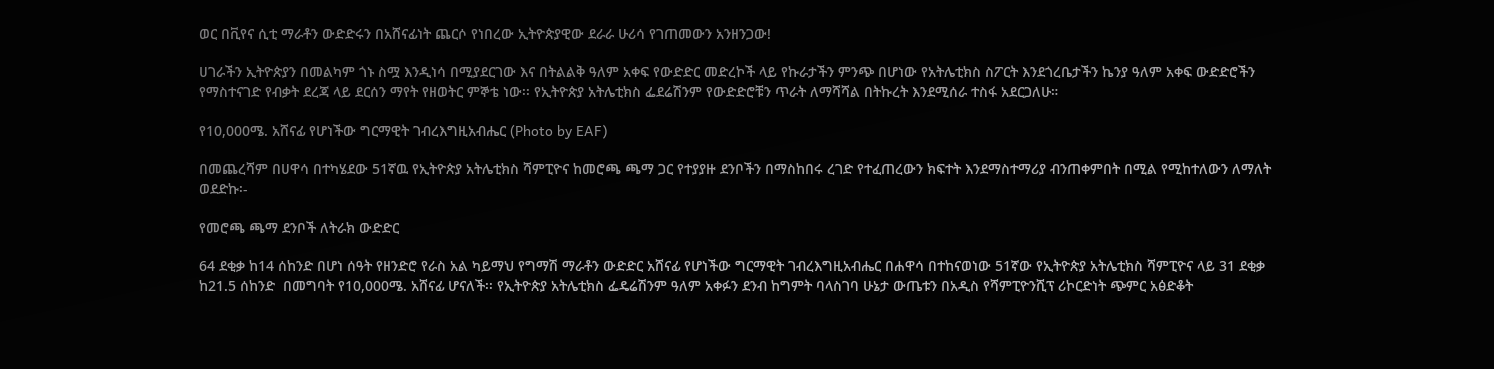ወር በቪየና ሲቲ ማራቶን ውድድሩን በአሸናፊነት ጨርሶ የነበረው ኢትዮጵያዊው ደራራ ሁሪሳ የገጠመውን አንዘንጋው!

ሀገራችን ኢትዮጵያን በመልካም ጎኑ ስሟ እንዲነሳ በሚያደርገው እና በትልልቅ ዓለም አቀፍ የውድድር መድረኮች ላይ የኩራታችን ምንጭ በሆነው የአትሌቲክስ ስፖርት እንደጎረቤታችን ኬንያ ዓለም አቀፍ ውድድሮችን የማስተናገድ የብቃት ደረጃ ላይ ደርሰን ማየት የዘወትር ምኞቴ ነው፡፡ የኢትዮጵያ አትሌቲክስ ፌደሬሽንም የውድድሮቹን ጥራት ለማሻሻል በትኩረት እንደሚሰራ ተስፋ አደርጋለሁ።

የ10,000ሜ. አሸናፊ የሆነችው ግርማዊት ገብረእግዚአብሔር (Photo by EAF)

በመጨረሻም በሀዋሳ በተካሄደው 51ኛዉ የኢትዮጵያ አትሌቲክስ ሻምፒዮና ከመሮጫ ጫማ ጋር የተያያዙ ደንቦችን በማስከበሩ ረገድ የተፈጠረውን ክፍተት እንደማስተማሪያ ብንጠቀምበት በሚል የሚከተለውን ለማለት ወደድኩ፡-

የመሮጫ ጫማ ደንቦች ለትራክ ውድድር

64 ደቂቃ ከ14 ሰከንድ በሆነ ሰዓት የዘንድሮ የራስ አል ካይማህ የግማሽ ማራቶን ውድድር አሸናፊ የሆነችው ግርማዊት ገብረእግዚአብሔር በሐዋሳ በተከናወነው 51ኛው የኢትዮጵያ አትሌቲክስ ሻምፒዮና ላይ 31 ደቂቃ ከ21.5 ሰከንድ  በመግባት የ10,000ሜ. አሸናፊ ሆናለች፡፡ የኢትዮጵያ አትሌቲክስ ፌዴሬሽንም ዓለም አቀፉን ደንብ ከግምት ባላስገባ ሁኔታ ውጤቱን በአዲስ የሻምፒዮንሺፕ ሪኮርድነት ጭምር አፅድቆት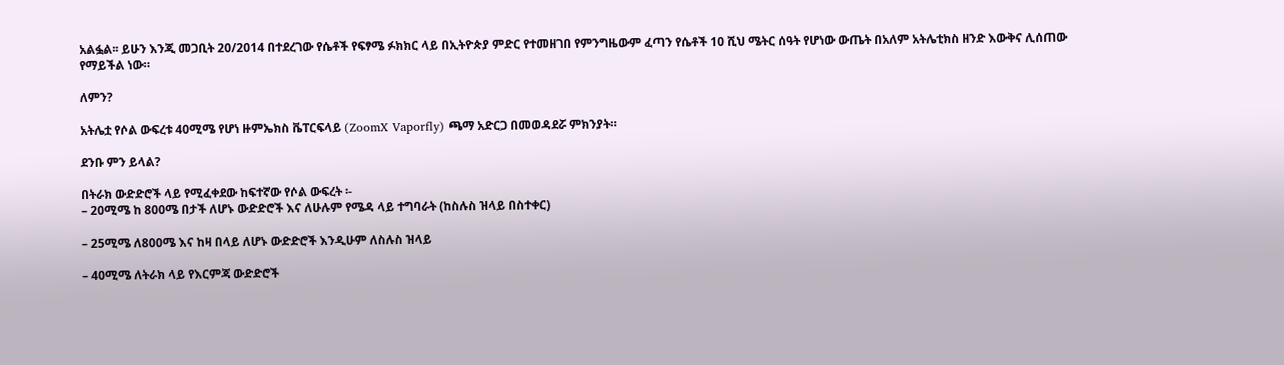አልፏል፡፡ ይሁን እንጂ መጋቢት 20/2014 በተደረገው የሴቶች የፍፃሜ ፉክክር ላይ በኢትዮጵያ ምድር የተመዘገበ የምንግዜውም ፈጣን የሴቶች 10 ሺህ ሜትር ሰዓት የሆነው ውጤት በአለም አትሌቲክስ ዘንድ እውቅና ሊሰጠው የማይችል ነው።

ለምን?

አትሌቷ የሶል ውፍረቱ 40ሚሜ የሆነ ዙምኤክስ ቬፐርፍላይ (ZoomX Vaporfly) ጫማ አድርጋ በመወዳደሯ ምክንያት።

ደንቡ ምን ይላል?

በትራክ ውድድሮች ላይ የሚፈቀደው ከፍተኛው የሶል ውፍረት ፡-
– 20ሚሜ ከ 800ሜ በታች ለሆኑ ውድድሮች እና ለሁሉም የሜዳ ላይ ተግባራት (ከስሉስ ዝላይ በስተቀር)

– 25ሚሜ ለ800ሜ እና ከዛ በላይ ለሆኑ ውድድሮች እንዲሁም ለስሉስ ዝላይ

– 40ሚሜ ለትራክ ላይ የእርምጃ ውድድሮች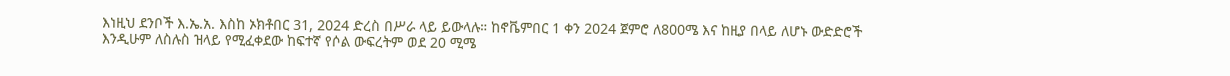እነዚህ ደንቦች እ.ኤ.አ. እስከ ኦክቶበር 31, 2024 ድረስ በሥራ ላይ ይውላሉ። ከኖቬምበር 1 ቀን 2024 ጀምሮ ለ800ሜ እና ከዚያ በላይ ለሆኑ ውድድሮች እንዲሁም ለስሉስ ዝላይ የሚፈቀደው ከፍተኛ የሶል ውፍረትም ወደ 20 ሚሜ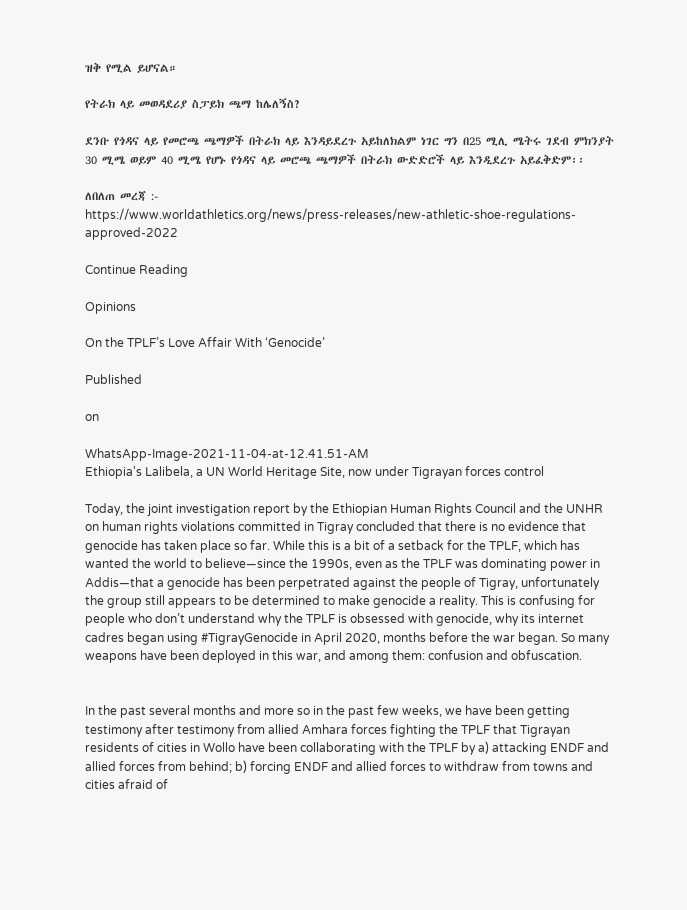ዝቅ የሚል ይሆናል።

የትራክ ላይ መወዳደሪያ ስፓይክ ጫማ ከሌለኝስ?

ደንቡ የጎዳና ላይ የመሮጫ ጫማዎች በትራክ ላይ እንዳይደረጉ አይከለክልም ነገር ግን በ25 ሚሊ ሜትሩ ገደብ ምክንያት 30 ሚሜ ወይም 40 ሚሜ የሆኑ የጎዳና ላይ መሮጫ ጫማዎች በትራክ ውድድሮች ላይ እንዲደረጉ አይፈቅድም፡፡

ለበለጠ መረጃ :-
https://www.worldathletics.org/news/press-releases/new-athletic-shoe-regulations-approved-2022

Continue Reading

Opinions

On the TPLF’s Love Affair With ‘Genocide’

Published

on

WhatsApp-Image-2021-11-04-at-12.41.51-AM
Ethiopia's Lalibela, a UN World Heritage Site, now under Tigrayan forces control

Today, the joint investigation report by the Ethiopian Human Rights Council and the UNHR
on human rights violations committed in Tigray concluded that there is no evidence that genocide has taken place so far. While this is a bit of a setback for the TPLF, which has wanted the world to believe—since the 1990s, even as the TPLF was dominating power in Addis—that a genocide has been perpetrated against the people of Tigray, unfortunately the group still appears to be determined to make genocide a reality. This is confusing for people who don’t understand why the TPLF is obsessed with genocide, why its internet cadres began using #TigrayGenocide in April 2020, months before the war began. So many weapons have been deployed in this war, and among them: confusion and obfuscation.


In the past several months and more so in the past few weeks, we have been getting
testimony after testimony from allied Amhara forces fighting the TPLF that Tigrayan residents of cities in Wollo have been collaborating with the TPLF by a) attacking ENDF and allied forces from behind; b) forcing ENDF and allied forces to withdraw from towns and cities afraid of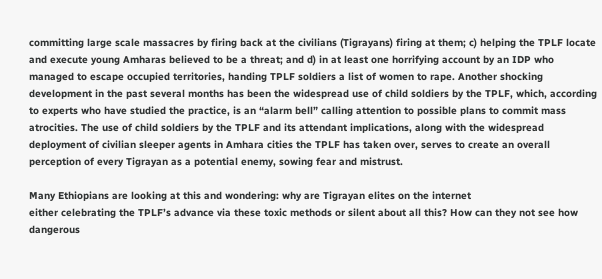committing large scale massacres by firing back at the civilians (Tigrayans) firing at them; c) helping the TPLF locate and execute young Amharas believed to be a threat; and d) in at least one horrifying account by an IDP who managed to escape occupied territories, handing TPLF soldiers a list of women to rape. Another shocking development in the past several months has been the widespread use of child soldiers by the TPLF, which, according to experts who have studied the practice, is an “alarm bell” calling attention to possible plans to commit mass atrocities. The use of child soldiers by the TPLF and its attendant implications, along with the widespread deployment of civilian sleeper agents in Amhara cities the TPLF has taken over, serves to create an overall perception of every Tigrayan as a potential enemy, sowing fear and mistrust.

Many Ethiopians are looking at this and wondering: why are Tigrayan elites on the internet
either celebrating the TPLF’s advance via these toxic methods or silent about all this? How can they not see how dangerous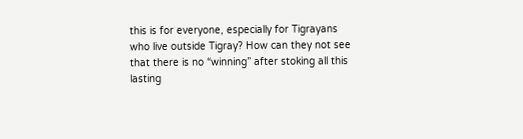this is for everyone, especially for Tigrayans who live outside Tigray? How can they not see that there is no “winning” after stoking all this lasting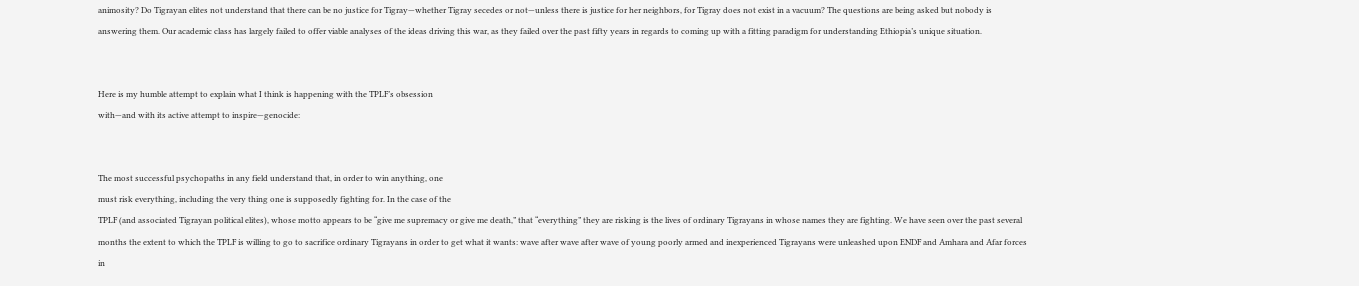animosity? Do Tigrayan elites not understand that there can be no justice for Tigray—whether Tigray secedes or not—unless there is justice for her neighbors, for Tigray does not exist in a vacuum? The questions are being asked but nobody is answering them. Our academic class has largely failed to offer viable analyses of the ideas driving this war, as they failed over the past fifty years in regards to coming up with a fitting paradigm for understanding Ethiopia’s unique situation.


Here is my humble attempt to explain what I think is happening with the TPLF’s obsession
with—and with its active attempt to inspire—genocide:


The most successful psychopaths in any field understand that, in order to win anything, one
must risk everything, including the very thing one is supposedly fighting for. In the case of the
TPLF (and associated Tigrayan political elites), whose motto appears to be “give me supremacy or give me death,” that “everything” they are risking is the lives of ordinary Tigrayans in whose names they are fighting. We have seen over the past several months the extent to which the TPLF is willing to go to sacrifice ordinary Tigrayans in order to get what it wants: wave after wave after wave of young poorly armed and inexperienced Tigrayans were unleashed upon ENDF and Amhara and Afar forces in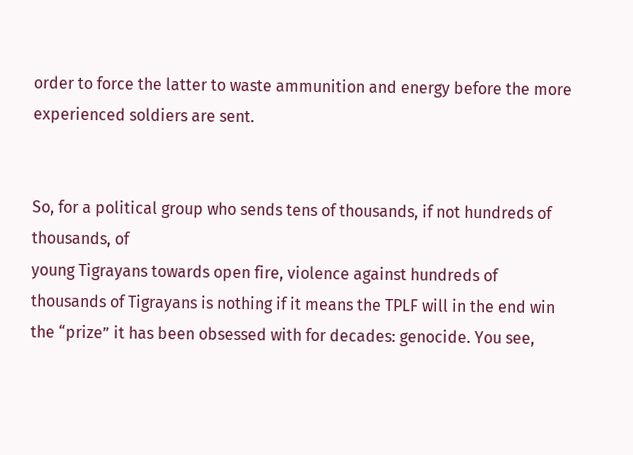order to force the latter to waste ammunition and energy before the more experienced soldiers are sent.


So, for a political group who sends tens of thousands, if not hundreds of thousands, of
young Tigrayans towards open fire, violence against hundreds of thousands of Tigrayans is nothing if it means the TPLF will in the end win the “prize” it has been obsessed with for decades: genocide. You see,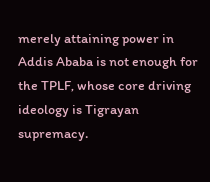merely attaining power in Addis Ababa is not enough for the TPLF, whose core driving ideology is Tigrayan supremacy.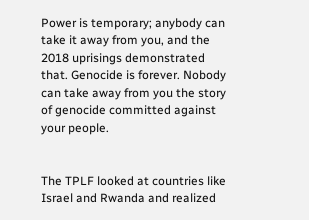Power is temporary; anybody can take it away from you, and the 2018 uprisings demonstrated that. Genocide is forever. Nobody can take away from you the story of genocide committed against your people.


The TPLF looked at countries like Israel and Rwanda and realized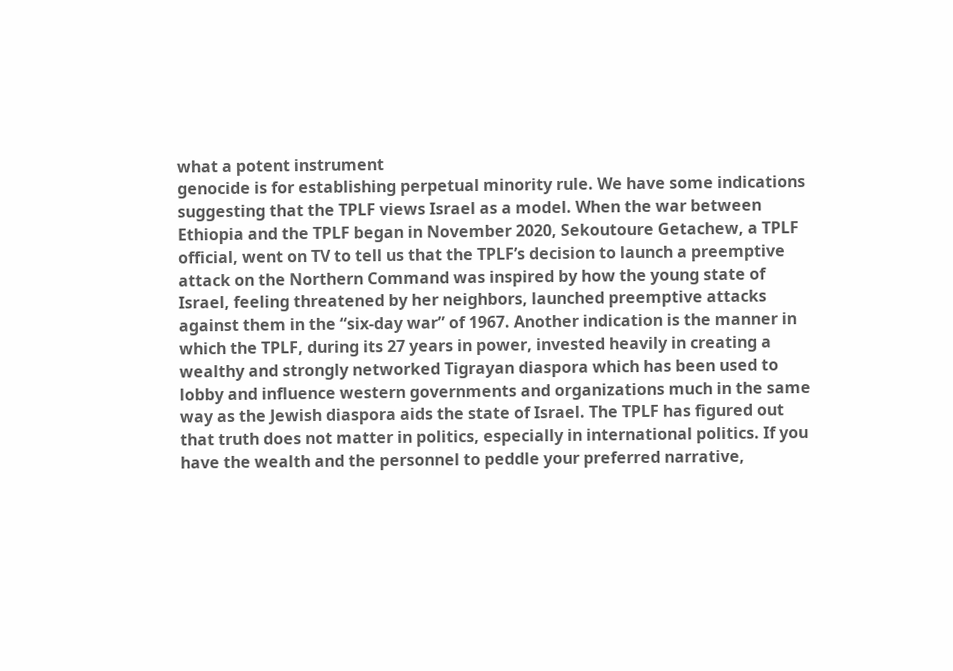what a potent instrument
genocide is for establishing perpetual minority rule. We have some indications suggesting that the TPLF views Israel as a model. When the war between Ethiopia and the TPLF began in November 2020, Sekoutoure Getachew, a TPLF official, went on TV to tell us that the TPLF’s decision to launch a preemptive attack on the Northern Command was inspired by how the young state of Israel, feeling threatened by her neighbors, launched preemptive attacks against them in the “six-day war” of 1967. Another indication is the manner in which the TPLF, during its 27 years in power, invested heavily in creating a wealthy and strongly networked Tigrayan diaspora which has been used to lobby and influence western governments and organizations much in the same way as the Jewish diaspora aids the state of Israel. The TPLF has figured out that truth does not matter in politics, especially in international politics. If you have the wealth and the personnel to peddle your preferred narrative,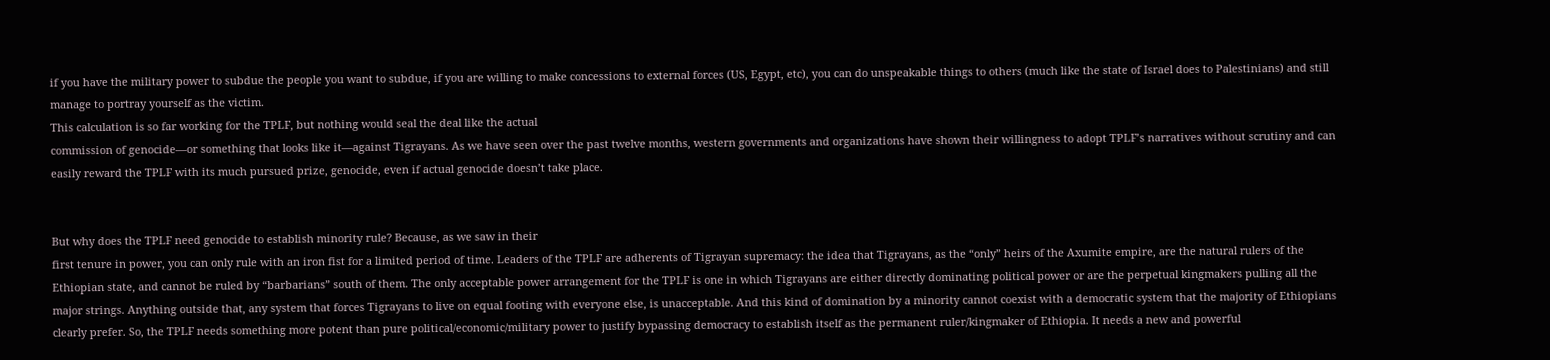if you have the military power to subdue the people you want to subdue, if you are willing to make concessions to external forces (US, Egypt, etc), you can do unspeakable things to others (much like the state of Israel does to Palestinians) and still manage to portray yourself as the victim.
This calculation is so far working for the TPLF, but nothing would seal the deal like the actual
commission of genocide—or something that looks like it—against Tigrayans. As we have seen over the past twelve months, western governments and organizations have shown their willingness to adopt TPLF’s narratives without scrutiny and can easily reward the TPLF with its much pursued prize, genocide, even if actual genocide doesn’t take place.


But why does the TPLF need genocide to establish minority rule? Because, as we saw in their
first tenure in power, you can only rule with an iron fist for a limited period of time. Leaders of the TPLF are adherents of Tigrayan supremacy: the idea that Tigrayans, as the “only” heirs of the Axumite empire, are the natural rulers of the Ethiopian state, and cannot be ruled by “barbarians” south of them. The only acceptable power arrangement for the TPLF is one in which Tigrayans are either directly dominating political power or are the perpetual kingmakers pulling all the major strings. Anything outside that, any system that forces Tigrayans to live on equal footing with everyone else, is unacceptable. And this kind of domination by a minority cannot coexist with a democratic system that the majority of Ethiopians clearly prefer. So, the TPLF needs something more potent than pure political/economic/military power to justify bypassing democracy to establish itself as the permanent ruler/kingmaker of Ethiopia. It needs a new and powerful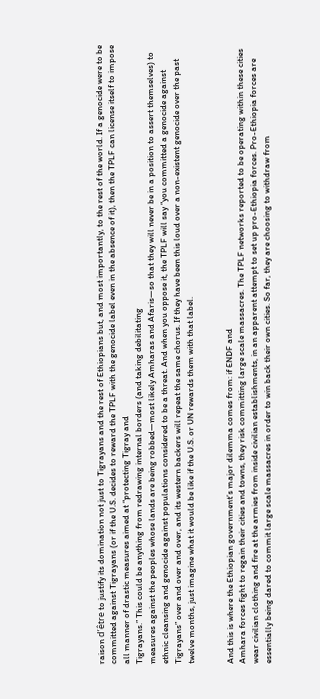raison d’être to justify its domination not just to Tigrayans and the rest of Ethiopians but, and most importantly, to the rest of the world. If a genocide were to be committed against Tigrayans (or if the U.S. decides to reward the TPLF with the genocide label even in the absence of it), then the TPLF can license itself to impose all manner of drastic measures aimed at “protecting Tigray and
Tigrayans.” This could be anything from redrawing internal borders (and taking debilitating
measures against the peoples whose lands are being robbed—most likely Amharas and Afaris—so that they will never be in a position to assert themselves) to ethnic cleansing and genocide against populations considered to be a threat. And when you oppose it, the TPLF will say “you committed a genocide against Tigrayans” over and over and over, and its western backers will repeat the same chorus. If they have been this loud over a non-existent genocide over the past twelve months, just imagine what it would be like if the U.S. or UN rewards them with that label.


And this is where the Ethiopian government’s major dilemma comes from: if ENDF and
Amhara forces fight to regain their cities and towns, they risk committing large scale massacres. The TPLF networks reported to be operating within these cities wear civilian clothing and fire at the armies from inside civilian establishments, in an apparent attempt to set up pro-Ethiopia forces. Pro-Ethiopia forces are essentially being dared to commit large scale massacres in order to win back their own cities. So far, they are choosing to withdraw from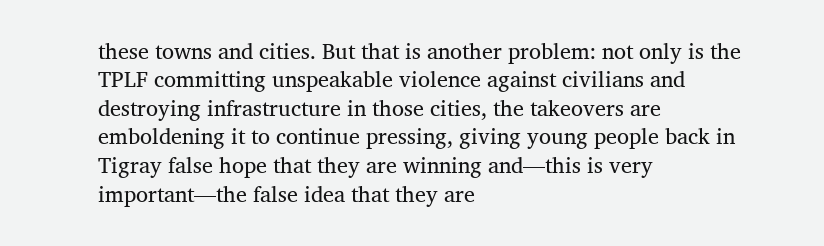these towns and cities. But that is another problem: not only is the TPLF committing unspeakable violence against civilians and destroying infrastructure in those cities, the takeovers are emboldening it to continue pressing, giving young people back in Tigray false hope that they are winning and—this is very important—the false idea that they are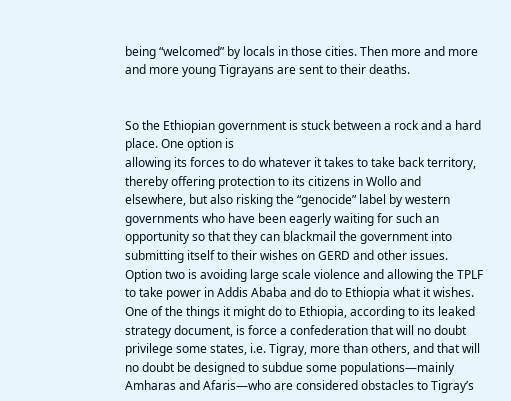being “welcomed” by locals in those cities. Then more and more and more young Tigrayans are sent to their deaths.


So the Ethiopian government is stuck between a rock and a hard place. One option is
allowing its forces to do whatever it takes to take back territory, thereby offering protection to its citizens in Wollo and elsewhere, but also risking the “genocide” label by western governments who have been eagerly waiting for such an opportunity so that they can blackmail the government into submitting itself to their wishes on GERD and other issues. Option two is avoiding large scale violence and allowing the TPLF to take power in Addis Ababa and do to Ethiopia what it wishes. One of the things it might do to Ethiopia, according to its leaked strategy document, is force a confederation that will no doubt privilege some states, i.e. Tigray, more than others, and that will no doubt be designed to subdue some populations—mainly Amharas and Afaris—who are considered obstacles to Tigray’s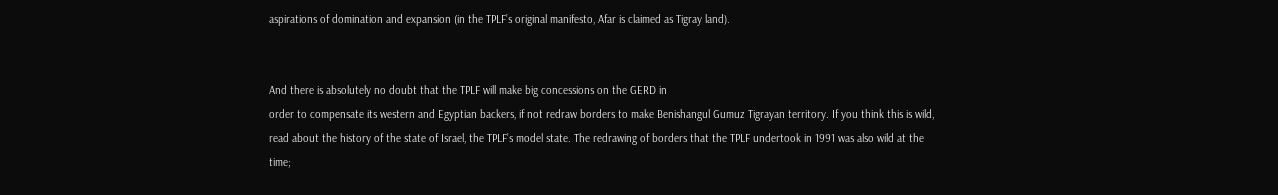aspirations of domination and expansion (in the TPLF’s original manifesto, Afar is claimed as Tigray land).


And there is absolutely no doubt that the TPLF will make big concessions on the GERD in
order to compensate its western and Egyptian backers, if not redraw borders to make Benishangul Gumuz Tigrayan territory. If you think this is wild, read about the history of the state of Israel, the TPLF’s model state. The redrawing of borders that the TPLF undertook in 1991 was also wild at the time;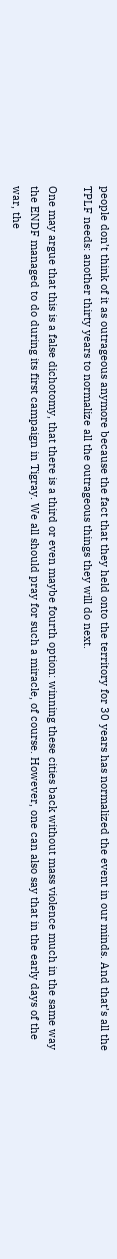people don’t think of it as outrageous anymore because the fact that they held onto the territory for 30 years has normalized the event in our minds. And that’s all the TPLF needs: another thirty years to normalize all the outrageous things they will do next.

One may argue that this is a false dichotomy, that there is a third or even maybe fourth option: winning these cities back without mass violence much in the same way the ENDF managed to do during its first campaign in Tigray. We all should pray for such a miracle, of course. However, one can also say that in the early days of the war, the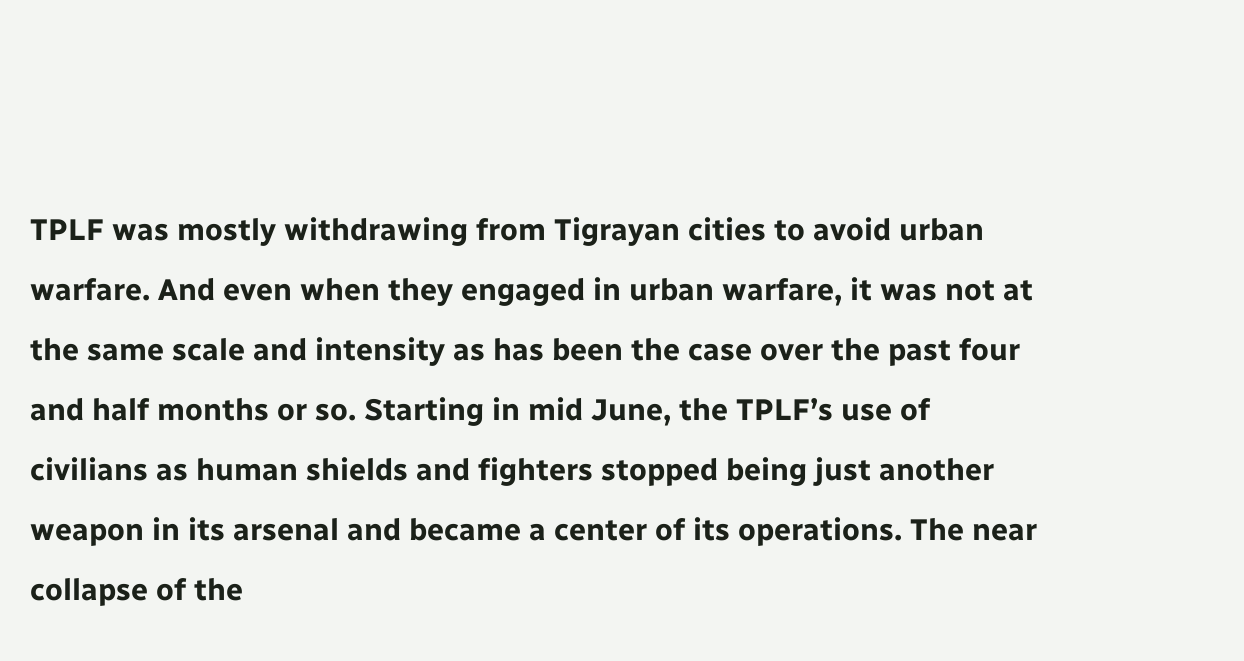TPLF was mostly withdrawing from Tigrayan cities to avoid urban warfare. And even when they engaged in urban warfare, it was not at the same scale and intensity as has been the case over the past four and half months or so. Starting in mid June, the TPLF’s use of civilians as human shields and fighters stopped being just another weapon in its arsenal and became a center of its operations. The near collapse of the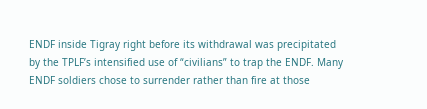ENDF inside Tigray right before its withdrawal was precipitated by the TPLF’s intensified use of “civilians” to trap the ENDF. Many ENDF soldiers chose to surrender rather than fire at those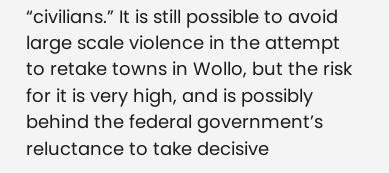“civilians.” It is still possible to avoid large scale violence in the attempt to retake towns in Wollo, but the risk for it is very high, and is possibly behind the federal government’s reluctance to take decisive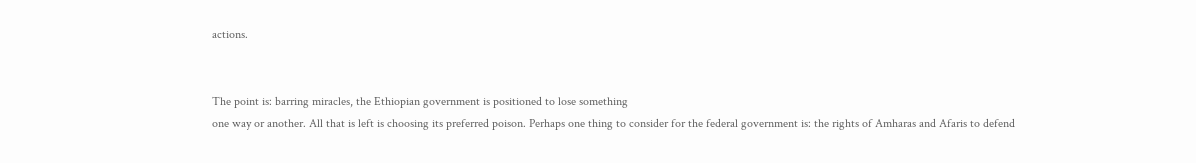actions.


The point is: barring miracles, the Ethiopian government is positioned to lose something
one way or another. All that is left is choosing its preferred poison. Perhaps one thing to consider for the federal government is: the rights of Amharas and Afaris to defend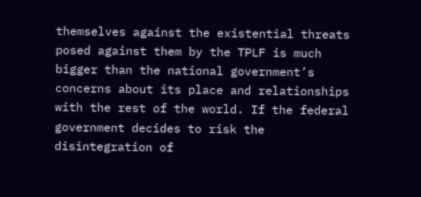themselves against the existential threats posed against them by the TPLF is much bigger than the national government’s concerns about its place and relationships with the rest of the world. If the federal government decides to risk the disintegration of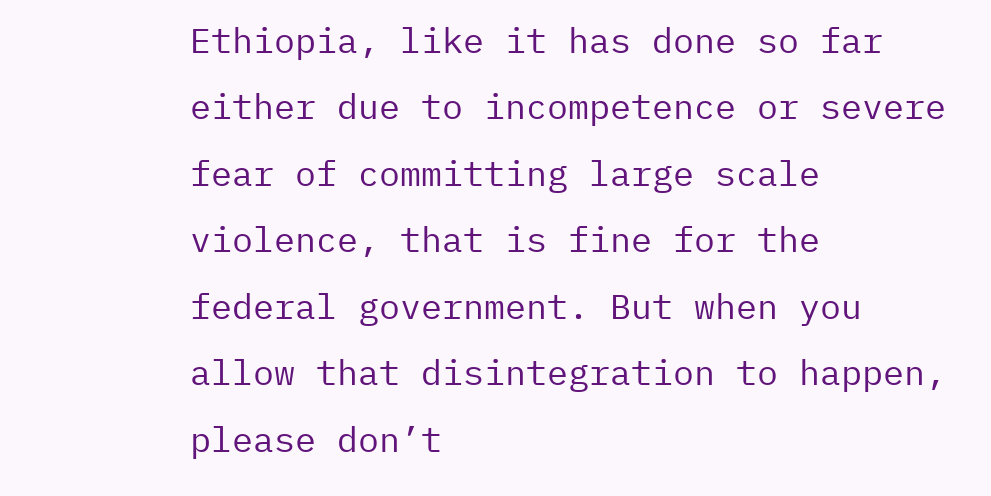Ethiopia, like it has done so far either due to incompetence or severe fear of committing large scale violence, that is fine for the federal government. But when you allow that disintegration to happen, please don’t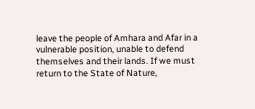leave the people of Amhara and Afar in a vulnerable position, unable to defend themselves and their lands. If we must return to the State of Nature,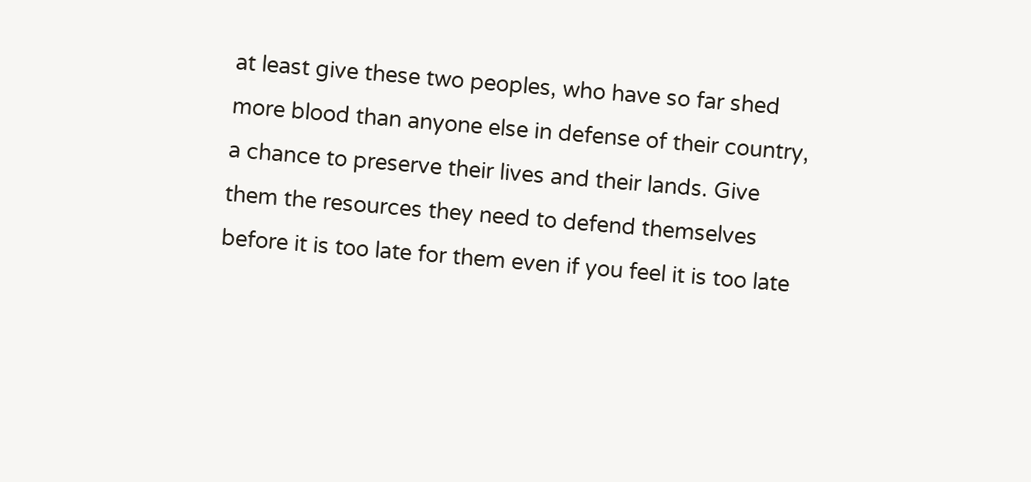at least give these two peoples, who have so far shed more blood than anyone else in defense of their country, a chance to preserve their lives and their lands. Give them the resources they need to defend themselves before it is too late for them even if you feel it is too late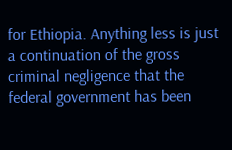for Ethiopia. Anything less is just a continuation of the gross criminal negligence that the federal government has been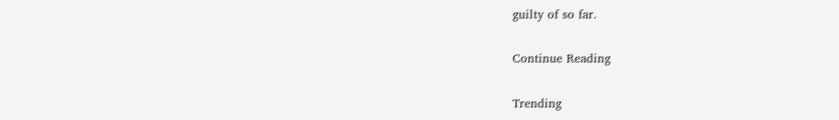guilty of so far.

Continue Reading

Trending